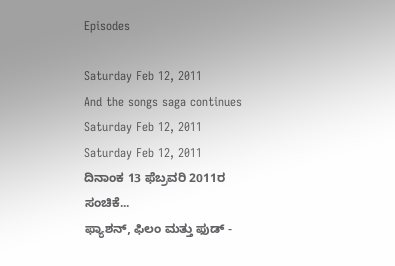Episodes

Saturday Feb 12, 2011
And the songs saga continues
Saturday Feb 12, 2011
Saturday Feb 12, 2011
ದಿನಾಂಕ 13 ಫೆಬ್ರವರಿ 2011ರ ಸಂಚಿಕೆ...
ಫ್ಯಾಶನ್, ಫಿಲಂ ಮತ್ತು ಫುಡ್ -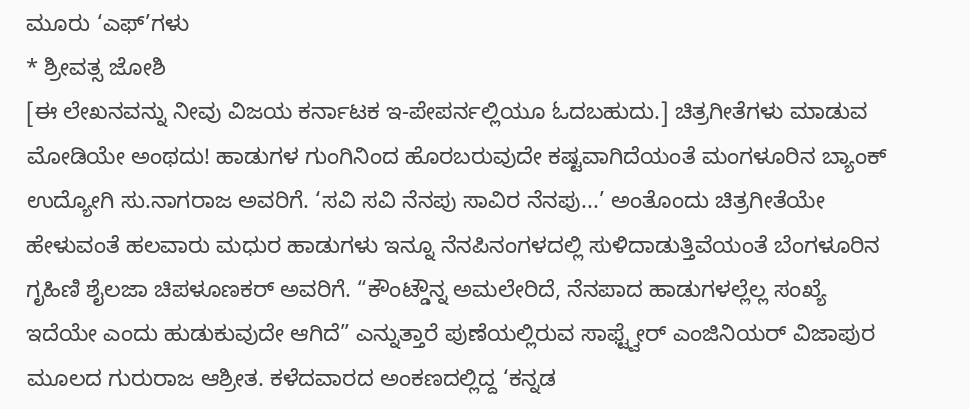ಮೂರು ‘ಎಫ್’ಗಳು
* ಶ್ರೀವತ್ಸ ಜೋಶಿ
[ಈ ಲೇಖನವನ್ನು ನೀವು ವಿಜಯ ಕರ್ನಾಟಕ ಇ-ಪೇಪರ್ನಲ್ಲಿಯೂ ಓದಬಹುದು.] ಚಿತ್ರಗೀತೆಗಳು ಮಾಡುವ ಮೋಡಿಯೇ ಅಂಥದು! ಹಾಡುಗಳ ಗುಂಗಿನಿಂದ ಹೊರಬರುವುದೇ ಕಷ್ಟವಾಗಿದೆಯಂತೆ ಮಂಗಳೂರಿನ ಬ್ಯಾಂಕ್ ಉದ್ಯೋಗಿ ಸು.ನಾಗರಾಜ ಅವರಿಗೆ. ‘ಸವಿ ಸವಿ ನೆನಪು ಸಾವಿರ ನೆನಪು...’ ಅಂತೊಂದು ಚಿತ್ರಗೀತೆಯೇ ಹೇಳುವಂತೆ ಹಲವಾರು ಮಧುರ ಹಾಡುಗಳು ಇನ್ನೂ ನೆನಪಿನಂಗಳದಲ್ಲಿ ಸುಳಿದಾಡುತ್ತಿವೆಯಂತೆ ಬೆಂಗಳೂರಿನ ಗೃಹಿಣಿ ಶೈಲಜಾ ಚಿಪಳೂಣಕರ್ ಅವರಿಗೆ. “ಕೌಂಟ್ಡೌನ್ನ ಅಮಲೇರಿದೆ, ನೆನಪಾದ ಹಾಡುಗಳಲ್ಲೆಲ್ಲ ಸಂಖ್ಯೆ ಇದೆಯೇ ಎಂದು ಹುಡುಕುವುದೇ ಆಗಿದೆ” ಎನ್ನುತ್ತಾರೆ ಪುಣೆಯಲ್ಲಿರುವ ಸಾಫ್ಟ್ವೇರ್ ಎಂಜಿನಿಯರ್ ವಿಜಾಪುರ ಮೂಲದ ಗುರುರಾಜ ಆಶ್ರೀತ. ಕಳೆದವಾರದ ಅಂಕಣದಲ್ಲಿದ್ದ ‘ಕನ್ನಡ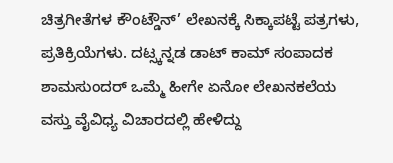ಚಿತ್ರಗೀತೆಗಳ ಕೌಂಟ್ಡೌನ್’ ಲೇಖನಕ್ಕೆ ಸಿಕ್ಕಾಪಟ್ಟೆ ಪತ್ರಗಳು, ಪ್ರತಿಕ್ರಿಯೆಗಳು. ದಟ್ಸ್ಕನ್ನಡ ಡಾಟ್ ಕಾಮ್ ಸಂಪಾದಕ ಶಾಮಸುಂದರ್ ಒಮ್ಮೆ ಹೀಗೇ ಏನೋ ಲೇಖನಕಲೆಯ ವಸ್ತು ವೈವಿಧ್ಯ ವಿಚಾರದಲ್ಲಿ ಹೇಳಿದ್ದು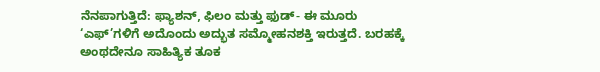ನೆನಪಾಗುತ್ತಿದೆ: ಫ್ಯಾಶನ್, ಫಿಲಂ ಮತ್ತು ಫುಡ್- ಈ ಮೂರು ‘ಎಫ್’ಗಳಿಗೆ ಅದೊಂದು ಅದ್ಭುತ ಸಮ್ಮೋಹನಶಕ್ತಿ ಇರುತ್ತದೆ. ಬರಹಕ್ಕೆ ಅಂಥದೇನೂ ಸಾಹಿತ್ಯಿಕ ತೂಕ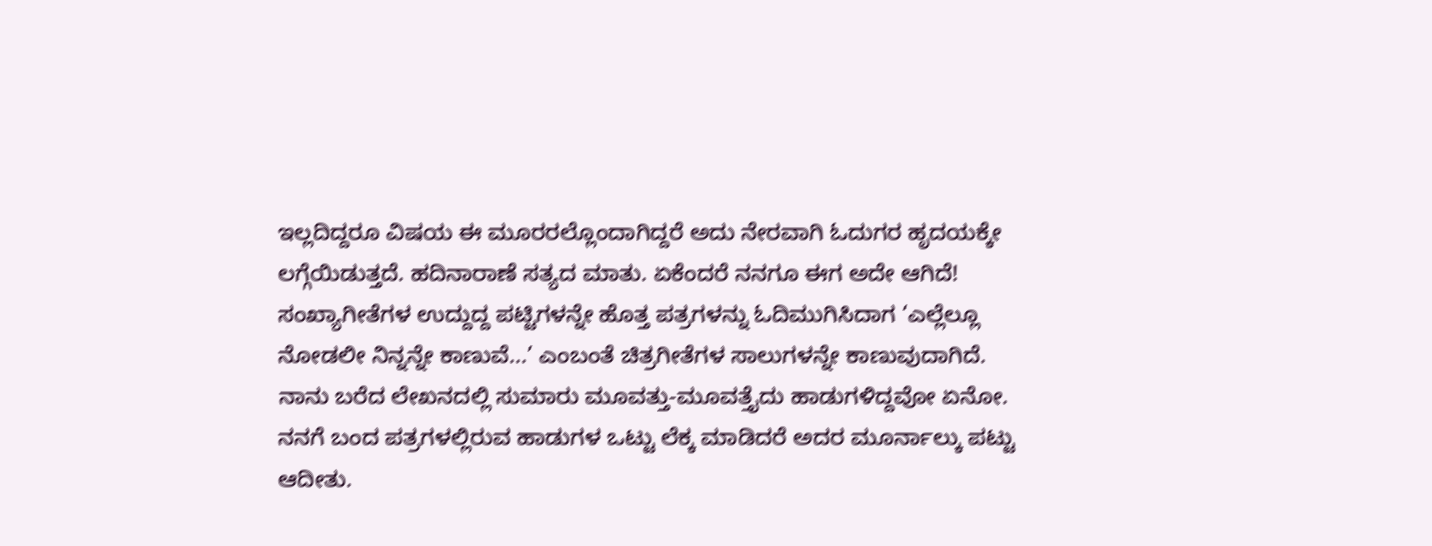ಇಲ್ಲದಿದ್ದರೂ ವಿಷಯ ಈ ಮೂರರಲ್ಲೊಂದಾಗಿದ್ದರೆ ಅದು ನೇರವಾಗಿ ಓದುಗರ ಹೃದಯಕ್ಕೇ ಲಗ್ಗೆಯಿಡುತ್ತದೆ. ಹದಿನಾರಾಣೆ ಸತ್ಯದ ಮಾತು. ಏಕೆಂದರೆ ನನಗೂ ಈಗ ಅದೇ ಆಗಿದೆ! ಸಂಖ್ಯಾಗೀತೆಗಳ ಉದ್ದುದ್ದ ಪಟ್ಟಿಗಳನ್ನೇ ಹೊತ್ತ ಪತ್ರಗಳನ್ನು ಓದಿಮುಗಿಸಿದಾಗ ‘ಎಲ್ಲೆಲ್ಲೂ ನೋಡಲೀ ನಿನ್ನನ್ನೇ ಕಾಣುವೆ...’ ಎಂಬಂತೆ ಚಿತ್ರಗೀತೆಗಳ ಸಾಲುಗಳನ್ನೇ ಕಾಣುವುದಾಗಿದೆ. ನಾನು ಬರೆದ ಲೇಖನದಲ್ಲಿ ಸುಮಾರು ಮೂವತ್ತು-ಮೂವತ್ತೈದು ಹಾಡುಗಳಿದ್ದವೋ ಏನೋ. ನನಗೆ ಬಂದ ಪತ್ರಗಳಲ್ಲಿರುವ ಹಾಡುಗಳ ಒಟ್ಟು ಲೆಕ್ಕ ಮಾಡಿದರೆ ಅದರ ಮೂರ್ನಾಲ್ಕು ಪಟ್ಟು ಆದೀತು.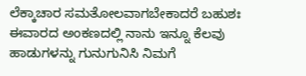ಲೆಕ್ಕಾಚಾರ ಸಮತೋಲವಾಗಬೇಕಾದರೆ ಬಹುಶಃ ಈವಾರದ ಅಂಕಣದಲ್ಲಿ ನಾನು ಇನ್ನೂ ಕೆಲವು ಹಾಡುಗಳನ್ನು ಗುನುಗುನಿಸಿ ನಿಮಗೆ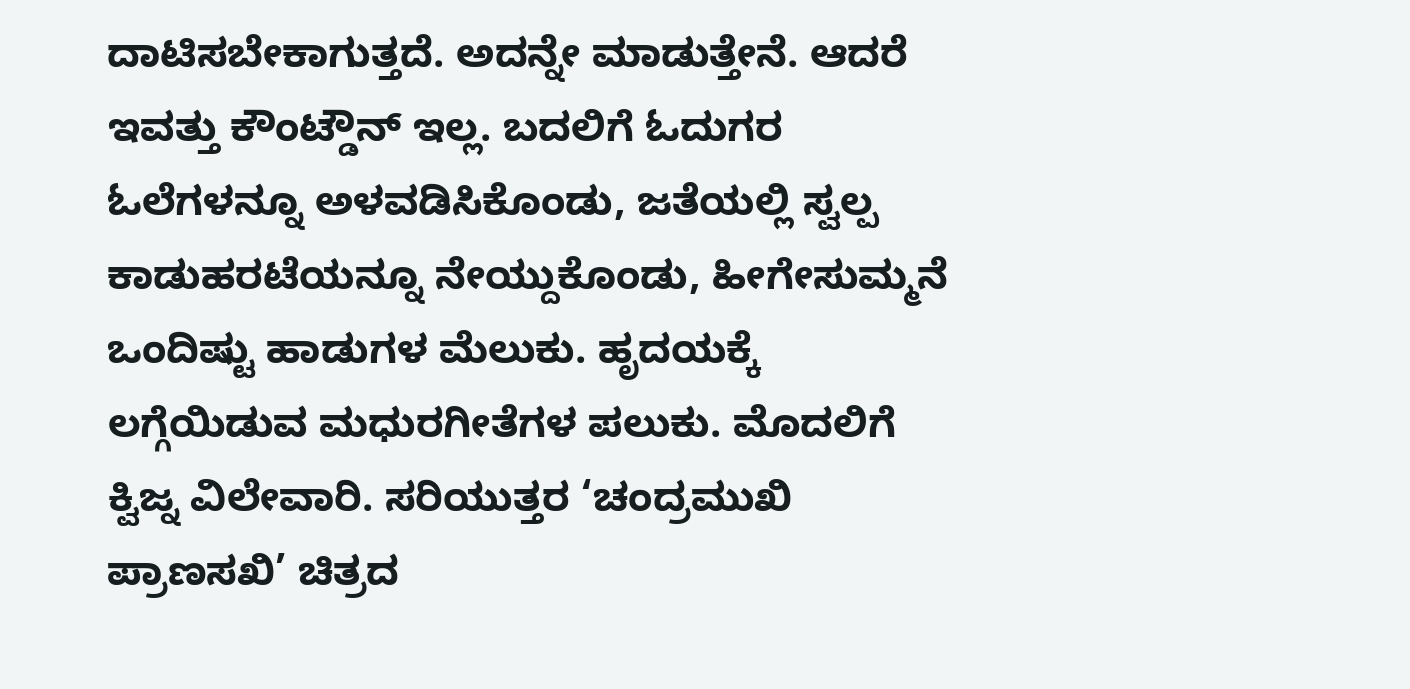ದಾಟಿಸಬೇಕಾಗುತ್ತದೆ. ಅದನ್ನೇ ಮಾಡುತ್ತೇನೆ. ಆದರೆ ಇವತ್ತು ಕೌಂಟ್ಡೌನ್ ಇಲ್ಲ. ಬದಲಿಗೆ ಓದುಗರ ಓಲೆಗಳನ್ನೂ ಅಳವಡಿಸಿಕೊಂಡು, ಜತೆಯಲ್ಲಿ ಸ್ವಲ್ಪ ಕಾಡುಹರಟೆಯನ್ನೂ ನೇಯ್ದುಕೊಂಡು, ಹೀಗೇಸುಮ್ಮನೆ ಒಂದಿಷ್ಟು ಹಾಡುಗಳ ಮೆಲುಕು. ಹೃದಯಕ್ಕೆ ಲಗ್ಗೆಯಿಡುವ ಮಧುರಗೀತೆಗಳ ಪಲುಕು. ಮೊದಲಿಗೆ ಕ್ವಿಜ್ನ ವಿಲೇವಾರಿ. ಸರಿಯುತ್ತರ ‘ಚಂದ್ರಮುಖಿ ಪ್ರಾಣಸಖಿ’ ಚಿತ್ರದ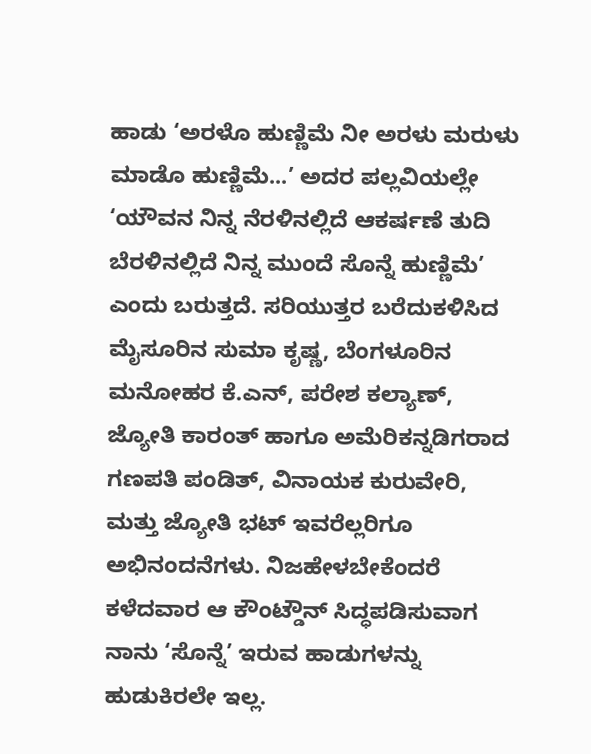ಹಾಡು ‘ಅರಳೊ ಹುಣ್ಣಿಮೆ ನೀ ಅರಳು ಮರುಳು ಮಾಡೊ ಹುಣ್ಣಿಮೆ...’ ಅದರ ಪಲ್ಲವಿಯಲ್ಲೇ ‘ಯೌವನ ನಿನ್ನ ನೆರಳಿನಲ್ಲಿದೆ ಆಕರ್ಷಣೆ ತುದಿ ಬೆರಳಿನಲ್ಲಿದೆ ನಿನ್ನ ಮುಂದೆ ಸೊನ್ನೆ ಹುಣ್ಣಿಮೆ’ ಎಂದು ಬರುತ್ತದೆ. ಸರಿಯುತ್ತರ ಬರೆದುಕಳಿಸಿದ ಮೈಸೂರಿನ ಸುಮಾ ಕೃಷ್ಣ, ಬೆಂಗಳೂರಿನ ಮನೋಹರ ಕೆ.ಎನ್, ಪರೇಶ ಕಲ್ಯಾಣ್, ಜ್ಯೋತಿ ಕಾರಂತ್ ಹಾಗೂ ಅಮೆರಿಕನ್ನಡಿಗರಾದ ಗಣಪತಿ ಪಂಡಿತ್, ವಿನಾಯಕ ಕುರುವೇರಿ, ಮತ್ತು ಜ್ಯೋತಿ ಭಟ್ ಇವರೆಲ್ಲರಿಗೂ ಅಭಿನಂದನೆಗಳು. ನಿಜಹೇಳಬೇಕೆಂದರೆ ಕಳೆದವಾರ ಆ ಕೌಂಟ್ಡೌನ್ ಸಿದ್ಧಪಡಿಸುವಾಗ ನಾನು ‘ಸೊನ್ನೆ’ ಇರುವ ಹಾಡುಗಳನ್ನು ಹುಡುಕಿರಲೇ ಇಲ್ಲ.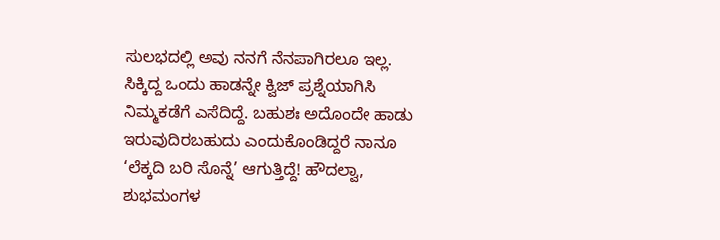ಸುಲಭದಲ್ಲಿ ಅವು ನನಗೆ ನೆನಪಾಗಿರಲೂ ಇಲ್ಲ. ಸಿಕ್ಕಿದ್ದ ಒಂದು ಹಾಡನ್ನೇ ಕ್ವಿಜ್ ಪ್ರಶ್ನೆಯಾಗಿಸಿ ನಿಮ್ಮಕಡೆಗೆ ಎಸೆದಿದ್ದೆ. ಬಹುಶಃ ಅದೊಂದೇ ಹಾಡು ಇರುವುದಿರಬಹುದು ಎಂದುಕೊಂಡಿದ್ದರೆ ನಾನೂ ‘ಲೆಕ್ಕದಿ ಬರಿ ಸೊನ್ನೆ’ ಆಗುತ್ತಿದ್ದೆ! ಹೌದಲ್ವಾ, ಶುಭಮಂಗಳ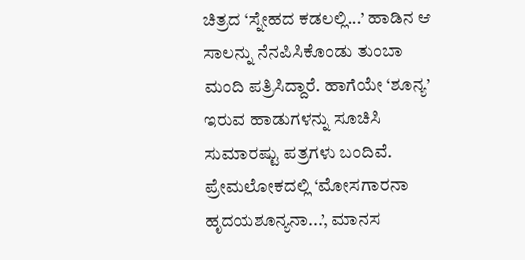ಚಿತ್ರದ ‘ಸ್ನೇಹದ ಕಡಲಲ್ಲಿ...’ ಹಾಡಿನ ಆ ಸಾಲನ್ನು ನೆನಪಿಸಿಕೊಂಡು ತುಂಬಾ ಮಂದಿ ಪತ್ರಿಸಿದ್ದಾರೆ. ಹಾಗೆಯೇ ‘ಶೂನ್ಯ’ ಇರುವ ಹಾಡುಗಳನ್ನು ಸೂಚಿಸಿ ಸುಮಾರಷ್ಟು ಪತ್ರಗಳು ಬಂದಿವೆ. ಪ್ರೇಮಲೋಕದಲ್ಲಿ ‘ಮೋಸಗಾರನಾ ಹೃದಯಶೂನ್ಯನಾ...’, ಮಾನಸ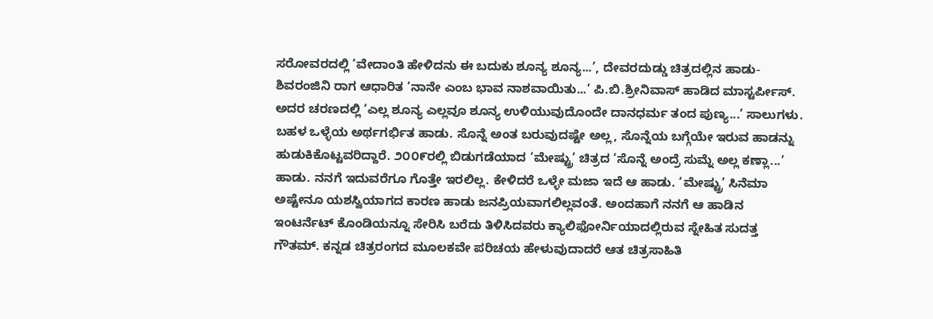ಸರೋವರದಲ್ಲಿ ‘ವೇದಾಂತಿ ಹೇಳಿದನು ಈ ಬದುಕು ಶೂನ್ಯ ಶೂನ್ಯ...’, ದೇವರದುಡ್ಡು ಚಿತ್ರದಲ್ಲಿನ ಹಾಡು- ಶಿವರಂಜಿನಿ ರಾಗ ಆಧಾರಿತ ‘ನಾನೇ ಎಂಬ ಭಾವ ನಾಶವಾಯಿತು...’ ಪಿ.ಬಿ.ಶ್ರೀನಿವಾಸ್ ಹಾಡಿದ ಮಾಸ್ಟರ್ಪೀಸ್. ಅದರ ಚರಣದಲ್ಲಿ ‘ಎಲ್ಲ ಶೂನ್ಯ ಎಲ್ಲವೂ ಶೂನ್ಯ ಉಳಿಯುವುದೊಂದೇ ದಾನಧರ್ಮ ತಂದ ಪುಣ್ಯ...’ ಸಾಲುಗಳು. ಬಹಳ ಒಳ್ಳೆಯ ಅರ್ಥಗರ್ಭಿತ ಹಾಡು. ಸೊನ್ನೆ ಅಂತ ಬರುವುದಷ್ಟೇ ಅಲ್ಲ, ಸೊನ್ನೆಯ ಬಗ್ಗೆಯೇ ಇರುವ ಹಾಡನ್ನು ಹುಡುಕಿಕೊಟ್ಟವರಿದ್ದಾರೆ. ೨೦೦೯ರಲ್ಲಿ ಬಿಡುಗಡೆಯಾದ ‘ಮೇಷ್ಟ್ರು’ ಚಿತ್ರದ ‘ಸೊನ್ನೆ ಅಂದ್ರೆ ಸುಮ್ನೆ ಅಲ್ಲ ಕಣ್ಲಾ...’ ಹಾಡು. ನನಗೆ ಇದುವರೆಗೂ ಗೊತ್ತೇ ಇರಲಿಲ್ಲ. ಕೇಳಿದರೆ ಒಳ್ಳೇ ಮಜಾ ಇದೆ ಆ ಹಾಡು. ‘ಮೇಷ್ಟ್ರು’ ಸಿನೆಮಾ ಅಷ್ಟೇನೂ ಯಶಸ್ವಿಯಾಗದ ಕಾರಣ ಹಾಡು ಜನಪ್ರಿಯವಾಗಲಿಲ್ಲವಂತೆ. ಅಂದಹಾಗೆ ನನಗೆ ಆ ಹಾಡಿನ ಇಂಟರ್ನೆಟ್ ಕೊಂಡಿಯನ್ನೂ ಸೇರಿಸಿ ಬರೆದು ತಿಳಿಸಿದವರು ಕ್ಯಾಲಿಫೋರ್ನಿಯಾದಲ್ಲಿರುವ ಸ್ನೇಹಿತ ಸುದತ್ತ ಗೌತಮ್. ಕನ್ನಡ ಚಿತ್ರರಂಗದ ಮೂಲಕವೇ ಪರಿಚಯ ಹೇಳುವುದಾದರೆ ಆತ ಚಿತ್ರಸಾಹಿತಿ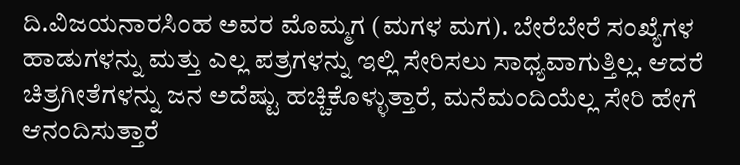ದಿ.ವಿಜಯನಾರಸಿಂಹ ಅವರ ಮೊಮ್ಮಗ (ಮಗಳ ಮಗ). ಬೇರೆಬೇರೆ ಸಂಖ್ಯೆಗಳ ಹಾಡುಗಳನ್ನು ಮತ್ತು ಎಲ್ಲ ಪತ್ರಗಳನ್ನು ಇಲ್ಲಿ ಸೇರಿಸಲು ಸಾಧ್ಯವಾಗುತ್ತಿಲ್ಲ. ಆದರೆ ಚಿತ್ರಗೀತೆಗಳನ್ನು ಜನ ಅದೆಷ್ಟು ಹಚ್ಚಿಕೊಳ್ಳುತ್ತಾರೆ, ಮನೆಮಂದಿಯೆಲ್ಲ ಸೇರಿ ಹೇಗೆ ಆನಂದಿಸುತ್ತಾರೆ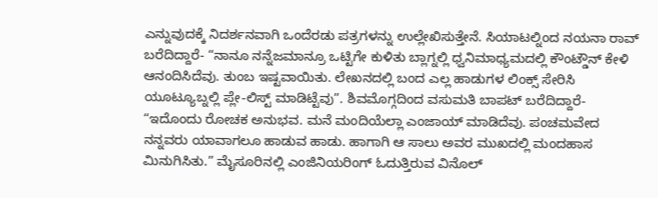ಎನ್ನುವುದಕ್ಕೆ ನಿದರ್ಶನವಾಗಿ ಒಂದೆರಡು ಪತ್ರಗಳನ್ನು ಉಲ್ಲೇಖಿಸುತ್ತೇನೆ. ಸಿಯಾಟಲ್ನಿಂದ ನಯನಾ ರಾವ್ ಬರೆದಿದ್ದಾರೆ- “ನಾನೂ ನನ್ನೆಜಮಾನ್ರೂ ಒಟ್ಟಿಗೇ ಕುಳಿತು ಬ್ಲಾಗ್ನಲ್ಲಿ ಧ್ವನಿಮಾಧ್ಯಮದಲ್ಲಿ ಕೌಂಟ್ಡೌನ್ ಕೇಳಿ ಆನಂದಿಸಿದೆವು. ತುಂಬ ಇಷ್ಟವಾಯಿತು. ಲೇಖನದಲ್ಲಿ ಬಂದ ಎಲ್ಲ ಹಾಡುಗಳ ಲಿಂಕ್ಸ್ ಸೇರಿಸಿ ಯೂಟ್ಯೂಬ್ನಲ್ಲಿ ಪ್ಲೇ-ಲಿಸ್ಟ್ ಮಾಡಿಟ್ಟೆವು”. ಶಿವಮೊಗ್ಗದಿಂದ ವಸುಮತಿ ಬಾಪಟ್ ಬರೆದಿದ್ದಾರೆ- “ಇದೊಂದು ರೋಚಕ ಅನುಭವ. ಮನೆ ಮಂದಿಯೆಲ್ಲಾ ಎಂಜಾಯ್ ಮಾಡಿದೆವು. ಪಂಚಮವೇದ ನನ್ನವರು ಯಾವಾಗಲೂ ಹಾಡುವ ಹಾಡು. ಹಾಗಾಗಿ ಆ ಸಾಲು ಅವರ ಮುಖದಲ್ಲಿ ಮಂದಹಾಸ ಮಿನುಗಿಸಿತು.” ಮೈಸೂರಿನಲ್ಲಿ ಎಂಜಿನಿಯರಿಂಗ್ ಓದುತ್ತಿರುವ ವಿನೊಲ್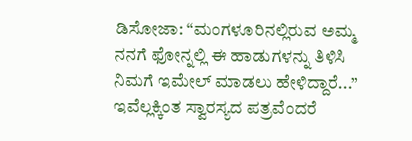ಡಿಸೋಜಾ: “ಮಂಗಳೂರಿನಲ್ಲಿರುವ ಅಮ್ಮ ನನಗೆ ಫೋನ್ನಲ್ಲಿ ಈ ಹಾಡುಗಳನ್ನು ತಿಳಿಸಿ ನಿಮಗೆ ಇಮೇಲ್ ಮಾಡಲು ಹೇಳಿದ್ದಾರೆ...” ಇವೆಲ್ಲಕ್ಕಿಂತ ಸ್ವಾರಸ್ಯದ ಪತ್ರವೆಂದರೆ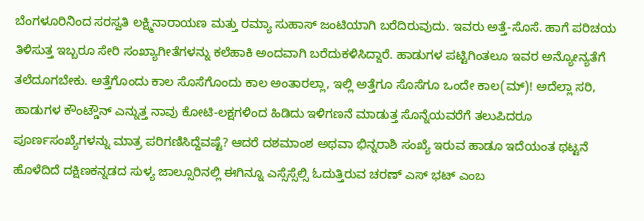ಬೆಂಗಳೂರಿನಿಂದ ಸರಸ್ವತಿ ಲಕ್ಷ್ಮಿನಾರಾಯಣ ಮತ್ತು ರಮ್ಯಾ ಸುಹಾಸ್ ಜಂಟಿಯಾಗಿ ಬರೆದಿರುವುದು. ಇವರು ಅತ್ತೆ-ಸೊಸೆ. ಹಾಗೆ ಪರಿಚಯ ತಿಳಿಸುತ್ತ ಇಬ್ಬರೂ ಸೇರಿ ಸಂಖ್ಯಾಗೀತೆಗಳನ್ನು ಕಲೆಹಾಕಿ ಅಂದವಾಗಿ ಬರೆದುಕಳಿಸಿದ್ದಾರೆ. ಹಾಡುಗಳ ಪಟ್ಟಿಗಿಂತಲೂ ಇವರ ಅನ್ಯೋನ್ಯತೆಗೆ ತಲೆದೂಗಬೇಕು. ಅತ್ತೆಗೊಂದು ಕಾಲ ಸೊಸೆಗೊಂದು ಕಾಲ ಅಂತಾರಲ್ಲಾ, ಇಲ್ಲಿ ಅತ್ತೆಗೂ ಸೊಸೆಗೂ ಒಂದೇ ಕಾಲ(ಮ್)! ಅದೆಲ್ಲಾ ಸರಿ, ಹಾಡುಗಳ ಕೌಂಟ್ಡೌನ್ ಎನ್ನುತ್ತ ನಾವು ಕೋಟಿ-ಲಕ್ಷಗಳಿಂದ ಹಿಡಿದು ಇಳಿಗಣನೆ ಮಾಡುತ್ತ ಸೊನ್ನೆಯವರೆಗೆ ತಲುಪಿದರೂ ಪೂರ್ಣಸಂಖ್ಯೆಗಳನ್ನು ಮಾತ್ರ ಪರಿಗಣಿಸಿದ್ದೆವಷ್ಟೆ? ಆದರೆ ದಶಮಾಂಶ ಅಥವಾ ಭಿನ್ನರಾಶಿ ಸಂಖ್ಯೆ ಇರುವ ಹಾಡೂ ಇದೆಯಂತ ಥಟ್ಟನೆ ಹೊಳೆದಿದೆ ದಕ್ಷಿಣಕನ್ನಡದ ಸುಳ್ಯ ಜಾಲ್ಸೂರಿನಲ್ಲಿ ಈಗಿನ್ನೂ ಎಸ್ಸೆಸ್ಸೆಲ್ಸಿ ಓದುತ್ತಿರುವ ಚರಣ್ ಎಸ್ ಭಟ್ ಎಂಬ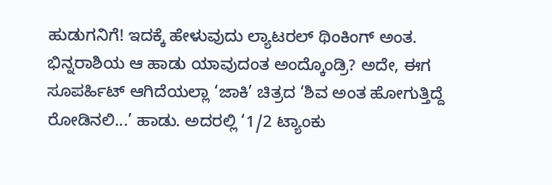ಹುಡುಗನಿಗೆ! ಇದಕ್ಕೆ ಹೇಳುವುದು ಲ್ಯಾಟರಲ್ ಥಿಂಕಿಂಗ್ ಅಂತ. ಭಿನ್ನರಾಶಿಯ ಆ ಹಾಡು ಯಾವುದಂತ ಅಂದ್ಕೊಂಡ್ರಿ? ಅದೇ, ಈಗ ಸೂಪರ್ಹಿಟ್ ಆಗಿದೆಯಲ್ಲಾ ‘ಜಾಕಿ’ ಚಿತ್ರದ ‘ಶಿವ ಅಂತ ಹೋಗುತ್ತಿದ್ದೆ ರೋಡಿನಲಿ...’ ಹಾಡು. ಅದರಲ್ಲಿ ‘1/2 ಟ್ಯಾಂಕು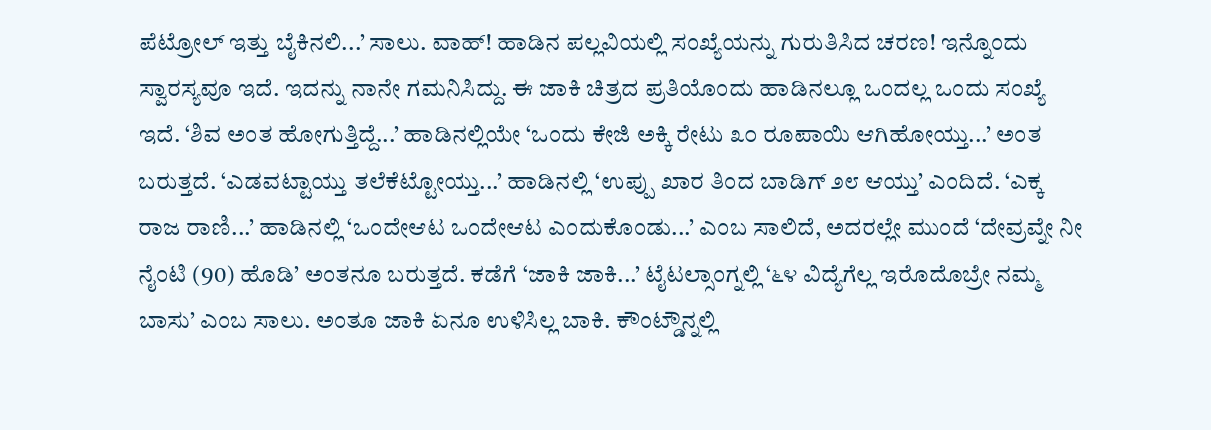ಪೆಟ್ರೋಲ್ ಇತ್ತು ಬೈಕಿನಲಿ...’ ಸಾಲು. ವಾಹ್! ಹಾಡಿನ ಪಲ್ಲವಿಯಲ್ಲಿ ಸಂಖ್ಯೆಯನ್ನು ಗುರುತಿಸಿದ ಚರಣ! ಇನ್ನೊಂದು ಸ್ವಾರಸ್ಯವೂ ಇದೆ. ಇದನ್ನು ನಾನೇ ಗಮನಿಸಿದ್ದು. ಈ ಜಾಕಿ ಚಿತ್ರದ ಪ್ರತಿಯೊಂದು ಹಾಡಿನಲ್ಲೂ ಒಂದಲ್ಲ ಒಂದು ಸಂಖ್ಯೆ ಇದೆ. ‘ಶಿವ ಅಂತ ಹೋಗುತ್ತಿದ್ದೆ...’ ಹಾಡಿನಲ್ಲಿಯೇ ‘ಒಂದು ಕೇಜಿ ಅಕ್ಕಿ ರೇಟು ೩೦ ರೂಪಾಯಿ ಆಗಿಹೋಯ್ತು...’ ಅಂತ ಬರುತ್ತದೆ. ‘ಎಡವಟ್ಟಾಯ್ತು ತಲೆಕೆಟ್ಟೋಯ್ತು...’ ಹಾಡಿನಲ್ಲಿ ‘ಉಪ್ಪು ಖಾರ ತಿಂದ ಬಾಡಿಗ್ ೨೮ ಆಯ್ತು’ ಎಂದಿದೆ. ‘ಎಕ್ಕ ರಾಜ ರಾಣಿ...’ ಹಾಡಿನಲ್ಲಿ ‘ಒಂದೇಆಟ ಒಂದೇಆಟ ಎಂದುಕೊಂಡು...’ ಎಂಬ ಸಾಲಿದೆ, ಅದರಲ್ಲೇ ಮುಂದೆ ‘ದೇವ್ರವ್ನೇ ನೀ ನೈಂಟಿ (90) ಹೊಡಿ’ ಅಂತನೂ ಬರುತ್ತದೆ. ಕಡೆಗೆ ‘ಜಾಕಿ ಜಾಕಿ...’ ಟೈಟಲ್ಸಾಂಗ್ನಲ್ಲಿ ‘೬೪ ವಿದ್ಯೆಗೆಲ್ಲ ಇರೊದೊಬ್ರೇ ನಮ್ಮ ಬಾಸು’ ಎಂಬ ಸಾಲು. ಅಂತೂ ಜಾಕಿ ಏನೂ ಉಳಿಸಿಲ್ಲ ಬಾಕಿ. ಕೌಂಟ್ಡೌನ್ನಲ್ಲಿ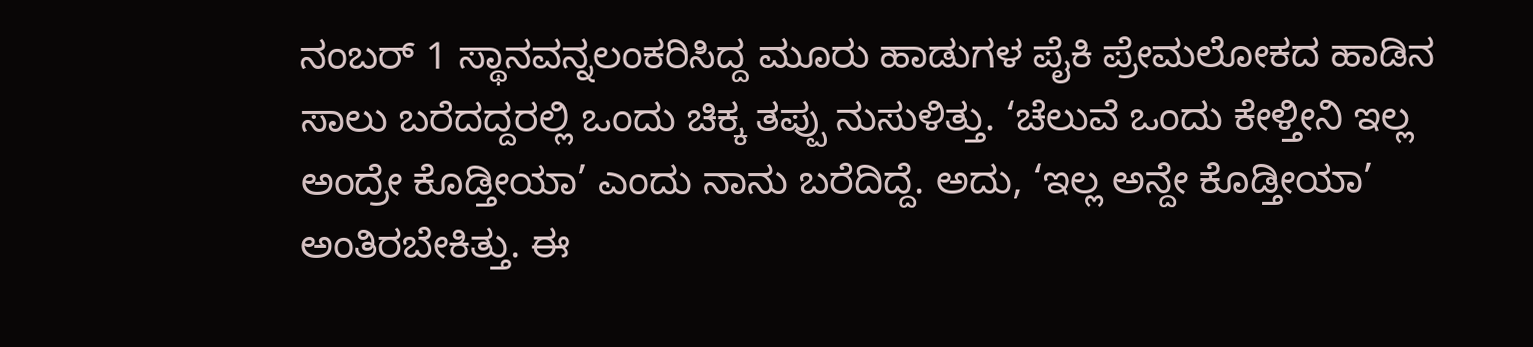ನಂಬರ್ 1 ಸ್ಥಾನವನ್ನಲಂಕರಿಸಿದ್ದ ಮೂರು ಹಾಡುಗಳ ಪೈಕಿ ಪ್ರೇಮಲೋಕದ ಹಾಡಿನ ಸಾಲು ಬರೆದದ್ದರಲ್ಲಿ ಒಂದು ಚಿಕ್ಕ ತಪ್ಪು ನುಸುಳಿತ್ತು. ‘ಚೆಲುವೆ ಒಂದು ಕೇಳ್ತೀನಿ ಇಲ್ಲ ಅಂದ್ರೇ ಕೊಡ್ತೀಯಾ’ ಎಂದು ನಾನು ಬರೆದಿದ್ದೆ. ಅದು, ‘ಇಲ್ಲ ಅನ್ದೇ ಕೊಡ್ತೀಯಾ’ ಅಂತಿರಬೇಕಿತ್ತು. ಈ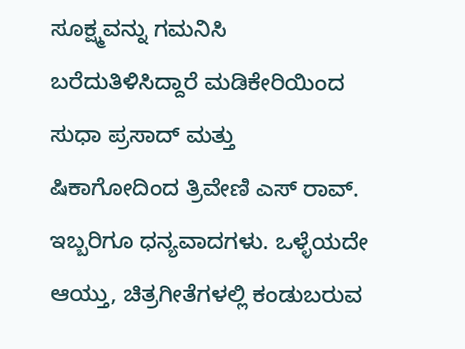ಸೂಕ್ಷ್ಮವನ್ನು ಗಮನಿಸಿ ಬರೆದುತಿಳಿಸಿದ್ದಾರೆ ಮಡಿಕೇರಿಯಿಂದ ಸುಧಾ ಪ್ರಸಾದ್ ಮತ್ತು ಷಿಕಾಗೋದಿಂದ ತ್ರಿವೇಣಿ ಎಸ್ ರಾವ್. ಇಬ್ಬರಿಗೂ ಧನ್ಯವಾದಗಳು. ಒಳ್ಳೆಯದೇ ಆಯ್ತು, ಚಿತ್ರಗೀತೆಗಳಲ್ಲಿ ಕಂಡುಬರುವ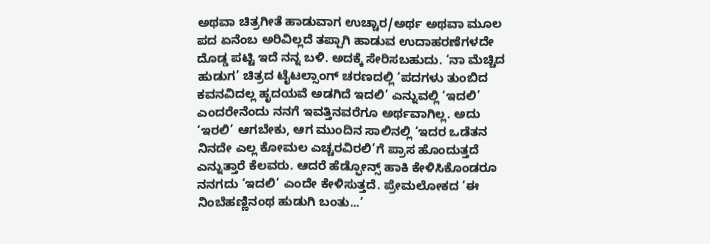ಅಥವಾ ಚಿತ್ರಗೀತೆ ಹಾಡುವಾಗ ಉಚ್ಚಾರ/ಅರ್ಥ ಅಥವಾ ಮೂಲ ಪದ ಏನೆಂಬ ಅರಿವಿಲ್ಲದೆ ತಪ್ಪಾಗಿ ಹಾಡುವ ಉದಾಹರಣೆಗಳದೇ ದೊಡ್ಡ ಪಟ್ಟಿ ಇದೆ ನನ್ನ ಬಳಿ. ಅದಕ್ಕೆ ಸೇರಿಸಬಹುದು. ‘ನಾ ಮೆಚ್ಚಿದ ಹುಡುಗ’ ಚಿತ್ರದ ಟೈಟಲ್ಸಾಂಗ್ ಚರಣದಲ್ಲಿ ‘ಪದಗಳು ತುಂಬಿದ ಕವನವಿದಲ್ಲ ಹೃದಯವೆ ಅಡಗಿದೆ ಇದಲಿ’ ಎನ್ನುವಲ್ಲಿ ‘ಇದಲಿ’ ಎಂದರೇನೆಂದು ನನಗೆ ಇವತ್ತಿನವರೆಗೂ ಅರ್ಥವಾಗಿಲ್ಲ. ಅದು ‘ಇರಲಿ’ ಆಗಬೇಕು, ಆಗ ಮುಂದಿನ ಸಾಲಿನಲ್ಲಿ ‘ಇದರ ಒಡೆತನ ನಿನದೇ ಎಲ್ಲ ಕೋಮಲ ಎಚ್ಚರವಿರಲಿ’ಗೆ ಪ್ರಾಸ ಹೊಂದುತ್ತದೆ ಎನ್ನುತ್ತಾರೆ ಕೆಲವರು. ಆದರೆ ಹೆಡ್ಫೋನ್ಸ್ ಹಾಕಿ ಕೇಳಿಸಿಕೊಂಡರೂ ನನಗದು ‘ಇದಲಿ’ ಎಂದೇ ಕೇಳಿಸುತ್ತದೆ. ಪ್ರೇಮಲೋಕದ ‘ಈ ನಿಂಬೆಹಣ್ಣಿನಂಥ ಹುಡುಗಿ ಬಂತು...’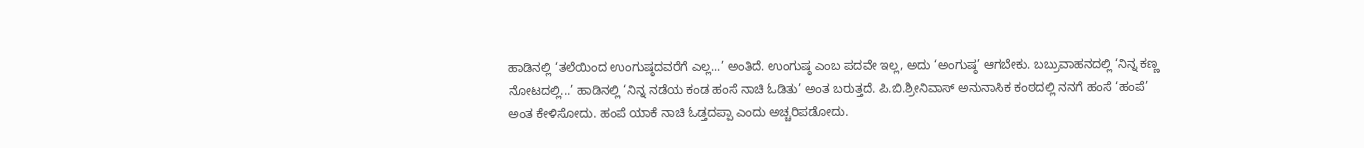ಹಾಡಿನಲ್ಲಿ ‘ತಲೆಯಿಂದ ಉಂಗುಷ್ಠದವರೆಗೆ ಎಲ್ಲ...’ ಅಂತಿದೆ. ಉಂಗುಷ್ಠ ಎಂಬ ಪದವೇ ಇಲ್ಲ, ಅದು ‘ಅಂಗುಷ್ಠ’ ಆಗಬೇಕು. ಬಬ್ರುವಾಹನದಲ್ಲಿ ‘ನಿನ್ನ ಕಣ್ಣ ನೋಟದಲ್ಲಿ...’ ಹಾಡಿನಲ್ಲಿ ‘ನಿನ್ನ ನಡೆಯ ಕಂಡ ಹಂಸೆ ನಾಚಿ ಓಡಿತು’ ಅಂತ ಬರುತ್ತದೆ. ಪಿ.ಬಿ.ಶ್ರೀನಿವಾಸ್ ಅನುನಾಸಿಕ ಕಂಠದಲ್ಲಿ ನನಗೆ ಹಂಸೆ ‘ಹಂಪೆ’ ಅಂತ ಕೇಳಿಸೋದು. ಹಂಪೆ ಯಾಕೆ ನಾಚಿ ಓಡ್ತದಪ್ಪಾ ಎಂದು ಅಚ್ಚರಿಪಡೋದು.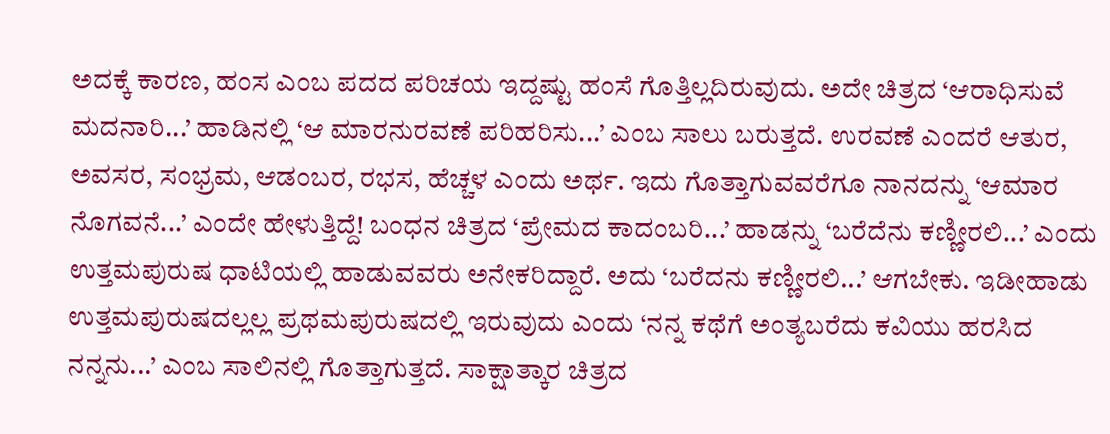ಅದಕ್ಕೆ ಕಾರಣ, ಹಂಸ ಎಂಬ ಪದದ ಪರಿಚಯ ಇದ್ದಷ್ಟು ಹಂಸೆ ಗೊತ್ತಿಲ್ಲದಿರುವುದು. ಅದೇ ಚಿತ್ರದ ‘ಆರಾಧಿಸುವೆ ಮದನಾರಿ...’ ಹಾಡಿನಲ್ಲಿ ‘ಆ ಮಾರನುರವಣೆ ಪರಿಹರಿಸು...’ ಎಂಬ ಸಾಲು ಬರುತ್ತದೆ. ಉರವಣೆ ಎಂದರೆ ಆತುರ, ಅವಸರ, ಸಂಭ್ರಮ, ಆಡಂಬರ, ರಭಸ, ಹೆಚ್ಚಳ ಎಂದು ಅರ್ಥ. ಇದು ಗೊತ್ತಾಗುವವರೆಗೂ ನಾನದನ್ನು ‘ಆಮಾರ ನೊಗವನೆ...’ ಎಂದೇ ಹೇಳುತ್ತಿದ್ದೆ! ಬಂಧನ ಚಿತ್ರದ ‘ಪ್ರೇಮದ ಕಾದಂಬರಿ...’ ಹಾಡನ್ನು ‘ಬರೆದೆನು ಕಣ್ಣೀರಲಿ...’ ಎಂದು ಉತ್ತಮಪುರುಷ ಧಾಟಿಯಲ್ಲಿ ಹಾಡುವವರು ಅನೇಕರಿದ್ದಾರೆ. ಅದು ‘ಬರೆದನು ಕಣ್ಣೀರಲಿ...’ ಆಗಬೇಕು. ಇಡೀಹಾಡು ಉತ್ತಮಪುರುಷದಲ್ಲಲ್ಲ ಪ್ರಥಮಪುರುಷದಲ್ಲಿ ಇರುವುದು ಎಂದು ‘ನನ್ನ ಕಥೆಗೆ ಅಂತ್ಯಬರೆದು ಕವಿಯು ಹರಸಿದ ನನ್ನನು...’ ಎಂಬ ಸಾಲಿನಲ್ಲಿ ಗೊತ್ತಾಗುತ್ತದೆ. ಸಾಕ್ಷಾತ್ಕಾರ ಚಿತ್ರದ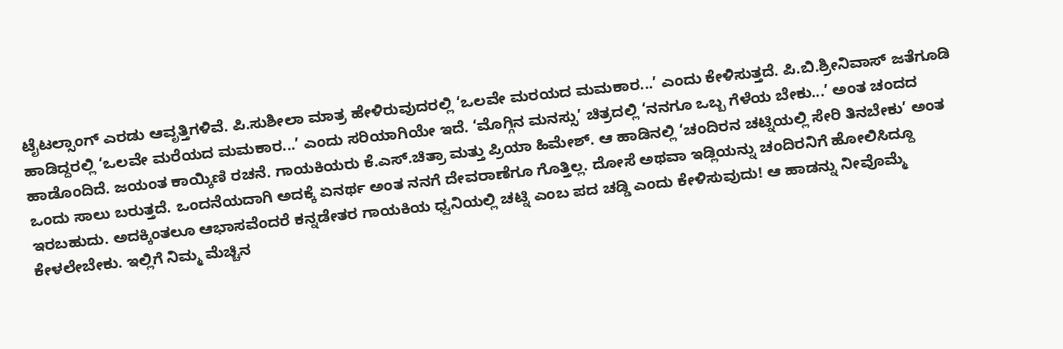ಟೈಟಲ್ಸಾಂಗ್ ಎರಡು ಆವೃತ್ತಿಗಳಿವೆ. ಪಿ.ಸುಶೀಲಾ ಮಾತ್ರ ಹೇಳಿರುವುದರಲ್ಲಿ ‘ಒಲವೇ ಮರಯದ ಮಮಕಾರ...’ ಎಂದು ಕೇಳಿಸುತ್ತದೆ. ಪಿ.ಬಿ.ಶ್ರೀನಿವಾಸ್ ಜತೆಗೂಡಿ ಹಾಡಿದ್ದರಲ್ಲಿ ‘ಒಲವೇ ಮರೆಯದ ಮಮಕಾರ...’ ಎಂದು ಸರಿಯಾಗಿಯೇ ಇದೆ. ‘ಮೊಗ್ಗಿನ ಮನಸ್ಸು’ ಚಿತ್ರದಲ್ಲಿ ‘ನನಗೂ ಒಬ್ಬ ಗೆಳೆಯ ಬೇಕು...’ ಅಂತ ಚಂದದ ಹಾಡೊಂದಿದೆ. ಜಯಂತ ಕಾಯ್ಕಿಣಿ ರಚನೆ. ಗಾಯಕಿಯರು ಕೆ.ಎಸ್.ಚಿತ್ರಾ ಮತ್ತು ಪ್ರಿಯಾ ಹಿಮೇಶ್. ಆ ಹಾಡಿನಲ್ಲಿ ‘ಚಂದಿರನ ಚಟ್ನಿಯಲ್ಲಿ ಸೇರಿ ತಿನಬೇಕು’ ಅಂತ ಒಂದು ಸಾಲು ಬರುತ್ತದೆ. ಒಂದನೆಯದಾಗಿ ಅದಕ್ಕೆ ಏನರ್ಥ ಅಂತ ನನಗೆ ದೇವರಾಣೆಗೂ ಗೊತ್ತಿಲ್ಲ. ದೋಸೆ ಅಥವಾ ಇಡ್ಲಿಯನ್ನು ಚಂದಿರನಿಗೆ ಹೋಲಿಸಿದ್ದೂ ಇರಬಹುದು. ಅದಕ್ಕಿಂತಲೂ ಆಭಾಸವೆಂದರೆ ಕನ್ನಡೇತರ ಗಾಯಕಿಯ ಧ್ವನಿಯಲ್ಲಿ ಚಟ್ನಿ ಎಂಬ ಪದ ಚಡ್ಡಿ ಎಂದು ಕೇಳಿಸುವುದು! ಆ ಹಾಡನ್ನು ನೀವೊಮ್ಮೆ ಕೇಳಲೇಬೇಕು. ಇಲ್ಲಿಗೆ ನಿಮ್ಮ ಮೆಚ್ಚಿನ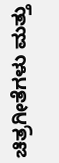ಚಿತ್ರಗೀತೆಗಳು ಮತ್ತು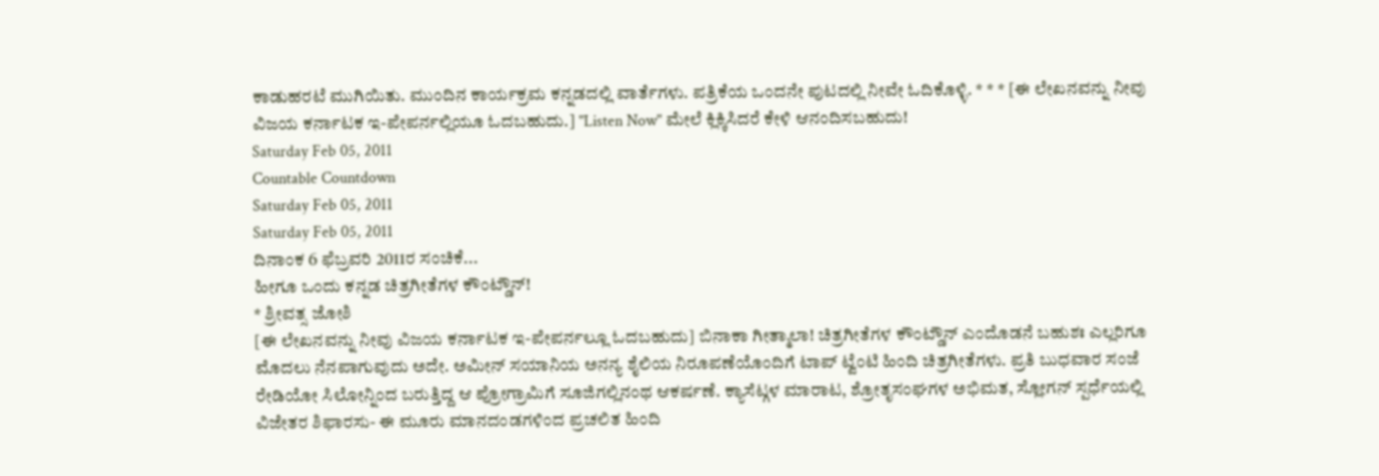ಕಾಡುಹರಟೆ ಮುಗಿಯಿತು. ಮುಂದಿನ ಕಾರ್ಯಕ್ರಮ ಕನ್ನಡದಲ್ಲಿ ವಾರ್ತೆಗಳು. ಪತ್ರಿಕೆಯ ಒಂದನೇ ಪುಟದಲ್ಲಿ ನೀವೇ ಓದಿಕೊಳ್ಳಿ. * * * [ಈ ಲೇಖನವನ್ನು ನೀವು ವಿಜಯ ಕರ್ನಾಟಕ ಇ-ಪೇಪರ್ನಲ್ಲಿಯೂ ಓದಬಹುದು.] "Listen Now" ಮೇಲೆ ಕ್ಲಿಕ್ಕಿಸಿದರೆ ಕೇಳಿ ಆನಂದಿಸಬಹುದು!
Saturday Feb 05, 2011
Countable Countdown
Saturday Feb 05, 2011
Saturday Feb 05, 2011
ದಿನಾಂಕ 6 ಫೆಬ್ರವರಿ 2011ರ ಸಂಚಿಕೆ...
ಹೀಗೂ ಒಂದು ಕನ್ನಡ ಚಿತ್ರಗೀತೆಗಳ ಕೌಂಟ್ಡೌನ್!
* ಶ್ರೀವತ್ಸ ಜೋಶಿ
[ಈ ಲೇಖನವನ್ನು ನೀವು ವಿಜಯ ಕರ್ನಾಟಕ ಇ-ಪೇಪರ್ನಲ್ಲೂ ಓದಬಹುದು] ಬಿನಾಕಾ ಗೀತ್ಮಾಲಾ! ಚಿತ್ರಗೀತೆಗಳ ಕೌಂಟ್ಡೌನ್ ಎಂದೊಡನೆ ಬಹುಶಃ ಎಲ್ಲರಿಗೂ ಮೊದಲು ನೆನಪಾಗುವುದು ಅದೇ. ಅಮೀನ್ ಸಯಾನಿಯ ಅನನ್ಯ ಶೈಲಿಯ ನಿರೂಪಣೆಯೊಂದಿಗೆ ಟಾಪ್ ಟ್ವೆಂಟಿ ಹಿಂದಿ ಚಿತ್ರಗೀತೆಗಳು. ಪ್ರತಿ ಬುಧವಾರ ಸಂಜೆ ರೇಡಿಯೋ ಸಿಲೋನ್ನಿಂದ ಬರುತ್ತಿದ್ದ ಆ ಪ್ರೋಗ್ರಾಮಿಗೆ ಸೂಜಿಗಲ್ಲಿನಂಥ ಆಕರ್ಷಣೆ. ಕ್ಯಾಸೆಟ್ಗಳ ಮಾರಾಟ, ಶ್ರೋತೃಸಂಘಗಳ ಅಭಿಮತ, ಸ್ಲೋಗನ್ ಸ್ಪರ್ಧೆಯಲ್ಲಿ ವಿಜೇತರ ಶಿಫಾರಸು- ಈ ಮೂರು ಮಾನದಂಡಗಳಿಂದ ಪ್ರಚಲಿತ ಹಿಂದಿ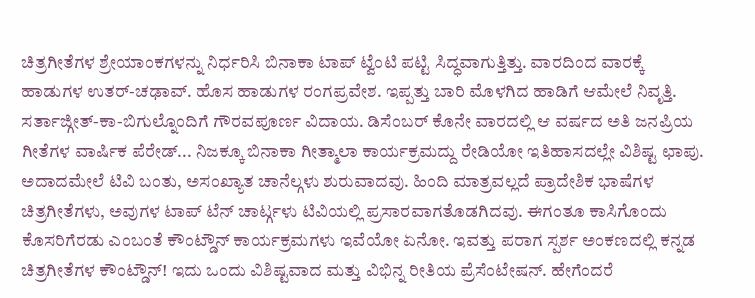ಚಿತ್ರಗೀತೆಗಳ ಶ್ರೇಯಾಂಕಗಳನ್ನು ನಿರ್ಧರಿಸಿ ಬಿನಾಕಾ ಟಾಪ್ ಟ್ವೆಂಟಿ ಪಟ್ಟಿ ಸಿದ್ಧವಾಗುತ್ತಿತ್ತು. ವಾರದಿಂದ ವಾರಕ್ಕೆ ಹಾಡುಗಳ ಉತರ್-ಚಢಾವ್. ಹೊಸ ಹಾಡುಗಳ ರಂಗಪ್ರವೇಶ. ಇಪ್ಪತ್ತು ಬಾರಿ ಮೊಳಗಿದ ಹಾಡಿಗೆ ಆಮೇಲೆ ನಿವೃತ್ತಿ. ಸರ್ತಾಜ್ಗೀತ್-ಕಾ-ಬಿಗುಲ್ನೊಂದಿಗೆ ಗೌರವಪೂರ್ಣ ವಿದಾಯ. ಡಿಸೆಂಬರ್ ಕೊನೇ ವಾರದಲ್ಲಿ ಆ ವರ್ಷದ ಅತಿ ಜನಪ್ರಿಯ ಗೀತೆಗಳ ವಾರ್ಷಿಕ ಪೆರೇಡ್... ನಿಜಕ್ಕೂ ಬಿನಾಕಾ ಗೀತ್ಮಾಲಾ ಕಾರ್ಯಕ್ರಮದ್ದು ರೇಡಿಯೋ ಇತಿಹಾಸದಲ್ಲೇ ವಿಶಿಷ್ಟ ಛಾಪು. ಅದಾದಮೇಲೆ ಟಿವಿ ಬಂತು, ಅಸಂಖ್ಯಾತ ಚಾನೆಲ್ಗಳು ಶುರುವಾದವು. ಹಿಂದಿ ಮಾತ್ರವಲ್ಲದೆ ಪ್ರಾದೇಶಿಕ ಭಾಷೆಗಳ ಚಿತ್ರಗೀತೆಗಳು, ಅವುಗಳ ಟಾಪ್ ಟೆನ್ ಚಾರ್ಟ್ಗಳು ಟಿವಿಯಲ್ಲಿ ಪ್ರಸಾರವಾಗತೊಡಗಿದವು. ಈಗಂತೂ ಕಾಸಿಗೊಂದು ಕೊಸರಿಗೆರಡು ಎಂಬಂತೆ ಕೌಂಟ್ಡೌನ್ ಕಾರ್ಯಕ್ರಮಗಳು ಇವೆಯೋ ಏನೋ. ಇವತ್ತು ಪರಾಗ ಸ್ಪರ್ಶ ಅಂಕಣದಲ್ಲಿ ಕನ್ನಡ ಚಿತ್ರಗೀತೆಗಳ ಕೌಂಟ್ಡೌನ್! ಇದು ಒಂದು ವಿಶಿಷ್ಟವಾದ ಮತ್ತು ವಿಭಿನ್ನ ರೀತಿಯ ಪ್ರೆಸೆಂಟೇಷನ್. ಹೇಗೆಂದರೆ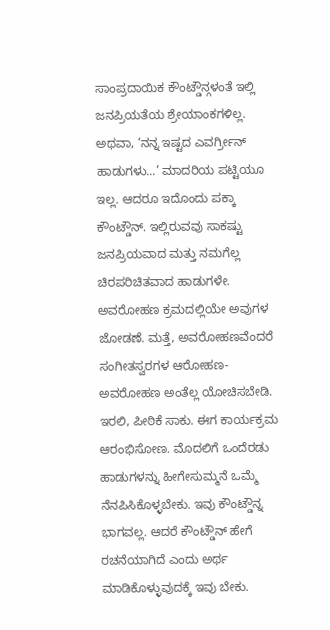ಸಾಂಪ್ರದಾಯಿಕ ಕೌಂಟ್ಡೌನ್ಗಳಂತೆ ಇಲ್ಲಿ ಜನಪ್ರಿಯತೆಯ ಶ್ರೇಯಾಂಕಗಳಿಲ್ಲ. ಅಥವಾ, ‘ನನ್ನ ಇಷ್ಟದ ಎವರ್ಗ್ರೀನ್ ಹಾಡುಗಳು...’ ಮಾದರಿಯ ಪಟ್ಟಿಯೂ ಇಲ್ಲ. ಆದರೂ ಇದೊಂದು ಪಕ್ಕಾ ಕೌಂಟ್ಡೌನ್. ಇಲ್ಲಿರುವವು ಸಾಕಷ್ಟು ಜನಪ್ರಿಯವಾದ ಮತ್ತು ನಮಗೆಲ್ಲ ಚಿರಪರಿಚಿತವಾದ ಹಾಡುಗಳೇ. ಅವರೋಹಣ ಕ್ರಮದಲ್ಲಿಯೇ ಅವುಗಳ ಜೋಡಣೆ. ಮತ್ತೆ, ಅವರೋಹಣವೆಂದರೆ ಸಂಗೀತಸ್ವರಗಳ ಆರೋಹಣ-ಅವರೋಹಣ ಅಂತೆಲ್ಲ ಯೋಚಿಸಬೇಡಿ. ಇರಲಿ, ಪೀಠಿಕೆ ಸಾಕು. ಈಗ ಕಾರ್ಯಕ್ರಮ ಆರಂಭಿಸೋಣ. ಮೊದಲಿಗೆ ಒಂದೆರಡು ಹಾಡುಗಳನ್ನು ಹೀಗೇಸುಮ್ಮನೆ ಒಮ್ಮೆ ನೆನಪಿಸಿಕೊಳ್ಳಬೇಕು. ಇವು ಕೌಂಟ್ಡೌನ್ನ ಭಾಗವಲ್ಲ. ಆದರೆ ಕೌಂಟ್ಡೌನ್ ಹೇಗೆ ರಚನೆಯಾಗಿದೆ ಎಂದು ಅರ್ಥ ಮಾಡಿಕೊಳ್ಳುವುದಕ್ಕೆ ಇವು ಬೇಕು.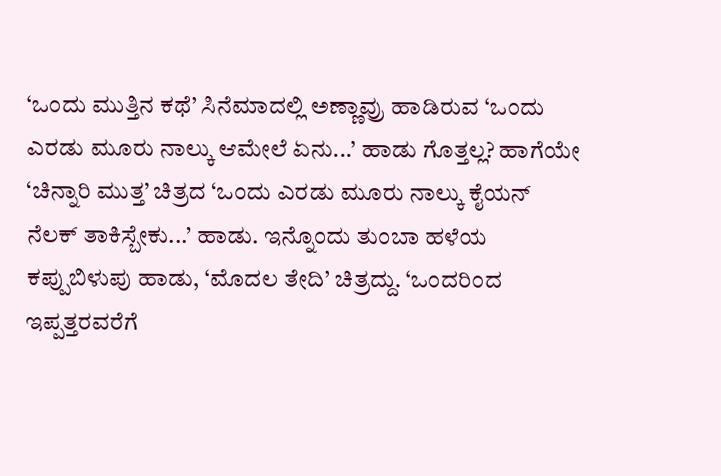‘ಒಂದು ಮುತ್ತಿನ ಕಥೆ’ ಸಿನೆಮಾದಲ್ಲಿ ಅಣ್ಣಾವ್ರು ಹಾಡಿರುವ ‘ಒಂದು ಎರಡು ಮೂರು ನಾಲ್ಕು ಆಮೇಲೆ ಏನು...’ ಹಾಡು ಗೊತ್ತಲ್ಲ? ಹಾಗೆಯೇ ‘ಚಿನ್ನಾರಿ ಮುತ್ತ’ ಚಿತ್ರದ ‘ಒಂದು ಎರಡು ಮೂರು ನಾಲ್ಕು ಕೈಯನ್ ನೆಲಕ್ ತಾಕಿಸ್ಬೇಕು...’ ಹಾಡು. ಇನ್ನೊಂದು ತುಂಬಾ ಹಳೆಯ ಕಪ್ಪುಬಿಳುಪು ಹಾಡು, ‘ಮೊದಲ ತೇದಿ’ ಚಿತ್ರದ್ದು. ‘ಒಂದರಿಂದ ಇಪ್ಪತ್ತರವರೆಗೆ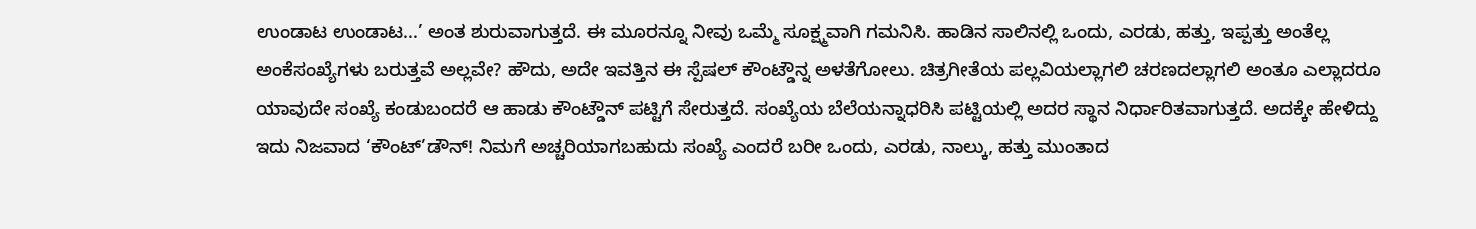ಉಂಡಾಟ ಉಂಡಾಟ...’ ಅಂತ ಶುರುವಾಗುತ್ತದೆ. ಈ ಮೂರನ್ನೂ ನೀವು ಒಮ್ಮೆ ಸೂಕ್ಷ್ಮವಾಗಿ ಗಮನಿಸಿ. ಹಾಡಿನ ಸಾಲಿನಲ್ಲಿ ಒಂದು, ಎರಡು, ಹತ್ತು, ಇಪ್ಪತ್ತು ಅಂತೆಲ್ಲ ಅಂಕೆಸಂಖ್ಯೆಗಳು ಬರುತ್ತವೆ ಅಲ್ಲವೇ? ಹೌದು, ಅದೇ ಇವತ್ತಿನ ಈ ಸ್ಪೆಷಲ್ ಕೌಂಟ್ಡೌನ್ನ ಅಳತೆಗೋಲು. ಚಿತ್ರಗೀತೆಯ ಪಲ್ಲವಿಯಲ್ಲಾಗಲಿ ಚರಣದಲ್ಲಾಗಲಿ ಅಂತೂ ಎಲ್ಲಾದರೂ ಯಾವುದೇ ಸಂಖ್ಯೆ ಕಂಡುಬಂದರೆ ಆ ಹಾಡು ಕೌಂಟ್ಡೌನ್ ಪಟ್ಟಿಗೆ ಸೇರುತ್ತದೆ. ಸಂಖ್ಯೆಯ ಬೆಲೆಯನ್ನಾಧರಿಸಿ ಪಟ್ಟಿಯಲ್ಲಿ ಅದರ ಸ್ಥಾನ ನಿರ್ಧಾರಿತವಾಗುತ್ತದೆ. ಅದಕ್ಕೇ ಹೇಳಿದ್ದು ಇದು ನಿಜವಾದ ‘ಕೌಂಟ್’ಡೌನ್! ನಿಮಗೆ ಅಚ್ಚರಿಯಾಗಬಹುದು ಸಂಖ್ಯೆ ಎಂದರೆ ಬರೀ ಒಂದು, ಎರಡು, ನಾಲ್ಕು, ಹತ್ತು ಮುಂತಾದ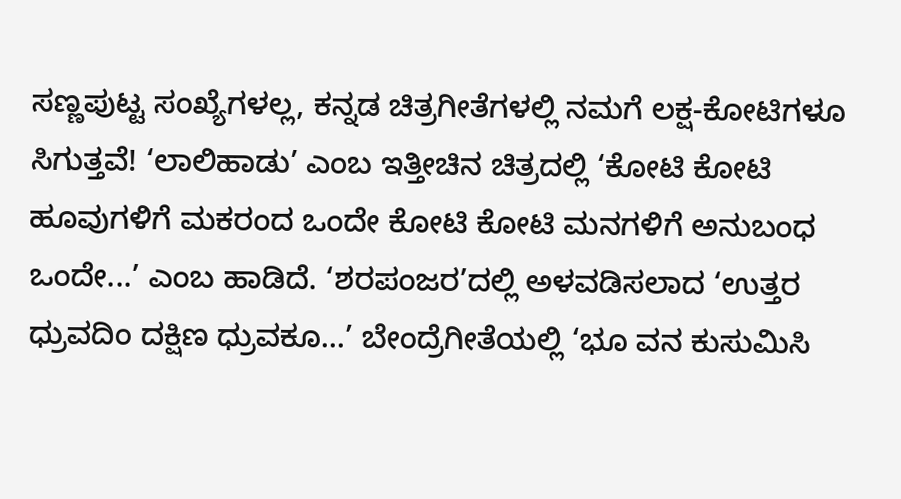ಸಣ್ಣಪುಟ್ಟ ಸಂಖ್ಯೆಗಳಲ್ಲ, ಕನ್ನಡ ಚಿತ್ರಗೀತೆಗಳಲ್ಲಿ ನಮಗೆ ಲಕ್ಷ-ಕೋಟಿಗಳೂ ಸಿಗುತ್ತವೆ! ‘ಲಾಲಿಹಾಡು’ ಎಂಬ ಇತ್ತೀಚಿನ ಚಿತ್ರದಲ್ಲಿ ‘ಕೋಟಿ ಕೋಟಿ ಹೂವುಗಳಿಗೆ ಮಕರಂದ ಒಂದೇ ಕೋಟಿ ಕೋಟಿ ಮನಗಳಿಗೆ ಅನುಬಂಧ ಒಂದೇ...’ ಎಂಬ ಹಾಡಿದೆ. ‘ಶರಪಂಜರ’ದಲ್ಲಿ ಅಳವಡಿಸಲಾದ ‘ಉತ್ತರ ಧ್ರುವದಿಂ ದಕ್ಷಿಣ ಧ್ರುವಕೂ...’ ಬೇಂದ್ರೆಗೀತೆಯಲ್ಲಿ ‘ಭೂ ವನ ಕುಸುಮಿಸಿ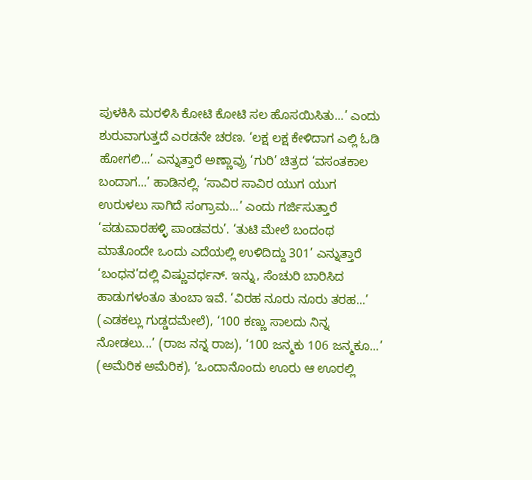ಪುಳಕಿಸಿ ಮರಳಿಸಿ ಕೋಟಿ ಕೋಟಿ ಸಲ ಹೊಸಯಿಸಿತು...’ ಎಂದು ಶುರುವಾಗುತ್ತದೆ ಎರಡನೇ ಚರಣ. ‘ಲಕ್ಷ ಲಕ್ಷ ಕೇಳಿದಾಗ ಎಲ್ಲಿ ಓಡಿ ಹೋಗಲಿ...’ ಎನ್ನುತ್ತಾರೆ ಅಣ್ಣಾವ್ರು ‘ಗುರಿ’ ಚಿತ್ರದ ‘ವಸಂತಕಾಲ ಬಂದಾಗ...’ ಹಾಡಿನಲ್ಲಿ. ‘ಸಾವಿರ ಸಾವಿರ ಯುಗ ಯುಗ ಉರುಳಲು ಸಾಗಿದೆ ಸಂಗ್ರಾಮ...’ ಎಂದು ಗರ್ಜಿಸುತ್ತಾರೆ ‘ಪಡುವಾರಹಳ್ಳಿ ಪಾಂಡವರು’. ‘ತುಟಿ ಮೇಲೆ ಬಂದಂಥ ಮಾತೊಂದೇ ಒಂದು ಎದೆಯಲ್ಲಿ ಉಳಿದಿದ್ದು 301’ ಎನ್ನುತ್ತಾರೆ ‘ಬಂಧನ’ದಲ್ಲಿ ವಿಷ್ಣುವರ್ಧನ್. ಇನ್ನು, ಸೆಂಚುರಿ ಬಾರಿಸಿದ ಹಾಡುಗಳಂತೂ ತುಂಬಾ ಇವೆ. ‘ವಿರಹ ನೂರು ನೂರು ತರಹ...’ (ಎಡಕಲ್ಲು ಗುಡ್ಡದಮೇಲೆ), ‘100 ಕಣ್ಣು ಸಾಲದು ನಿನ್ನ ನೋಡಲು...’ (ರಾಜ ನನ್ನ ರಾಜ), ‘100 ಜನ್ಮಕು 106 ಜನ್ಮಕೂ...’ (ಅಮೆರಿಕ ಅಮೆರಿಕ), ‘ಒಂದಾನೊಂದು ಊರು ಆ ಊರಲ್ಲಿ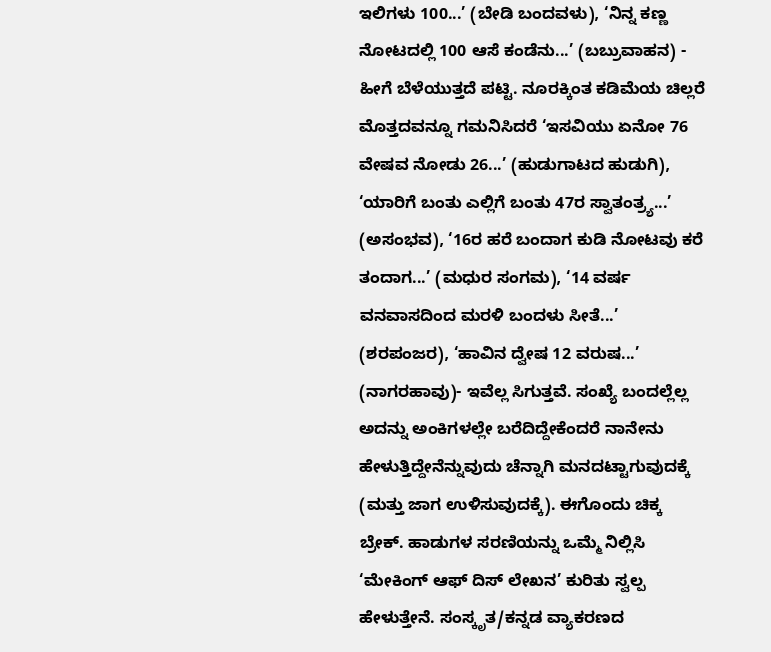ಇಲಿಗಳು 100...’ (ಬೇಡಿ ಬಂದವಳು), ‘ನಿನ್ನ ಕಣ್ಣ ನೋಟದಲ್ಲಿ 100 ಆಸೆ ಕಂಡೆನು...’ (ಬಬ್ರುವಾಹನ) - ಹೀಗೆ ಬೆಳೆಯುತ್ತದೆ ಪಟ್ಟಿ. ನೂರಕ್ಕಿಂತ ಕಡಿಮೆಯ ಚಿಲ್ಲರೆ ಮೊತ್ತದವನ್ನೂ ಗಮನಿಸಿದರೆ ‘ಇಸವಿಯು ಏನೋ 76 ವೇಷವ ನೋಡು 26...’ (ಹುಡುಗಾಟದ ಹುಡುಗಿ), ‘ಯಾರಿಗೆ ಬಂತು ಎಲ್ಲಿಗೆ ಬಂತು 47ರ ಸ್ವಾತಂತ್ರ್ಯ...’ (ಅಸಂಭವ), ‘16ರ ಹರೆ ಬಂದಾಗ ಕುಡಿ ನೋಟವು ಕರೆ ತಂದಾಗ...’ (ಮಧುರ ಸಂಗಮ), ‘14 ವರ್ಷ ವನವಾಸದಿಂದ ಮರಳಿ ಬಂದಳು ಸೀತೆ...’ (ಶರಪಂಜರ), ‘ಹಾವಿನ ದ್ವೇಷ 12 ವರುಷ...’ (ನಾಗರಹಾವು)- ಇವೆಲ್ಲ ಸಿಗುತ್ತವೆ. ಸಂಖ್ಯೆ ಬಂದಲ್ಲೆಲ್ಲ ಅದನ್ನು ಅಂಕಿಗಳಲ್ಲೇ ಬರೆದಿದ್ದೇಕೆಂದರೆ ನಾನೇನು ಹೇಳುತ್ತಿದ್ದೇನೆನ್ನುವುದು ಚೆನ್ನಾಗಿ ಮನದಟ್ಟಾಗುವುದಕ್ಕೆ (ಮತ್ತು ಜಾಗ ಉಳಿಸುವುದಕ್ಕೆ). ಈಗೊಂದು ಚಿಕ್ಕ ಬ್ರೇಕ್. ಹಾಡುಗಳ ಸರಣಿಯನ್ನು ಒಮ್ಮೆ ನಿಲ್ಲಿಸಿ ‘ಮೇಕಿಂಗ್ ಆಫ್ ದಿಸ್ ಲೇಖನ’ ಕುರಿತು ಸ್ವಲ್ಪ ಹೇಳುತ್ತೇನೆ. ಸಂಸ್ಕೃತ/ಕನ್ನಡ ವ್ಯಾಕರಣದ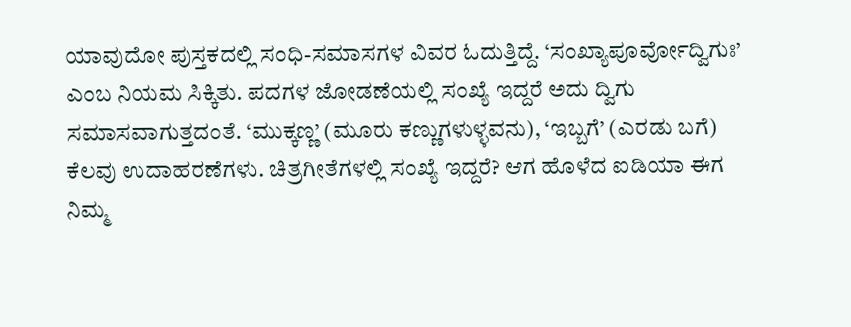ಯಾವುದೋ ಪುಸ್ತಕದಲ್ಲಿ ಸಂಧಿ-ಸಮಾಸಗಳ ವಿವರ ಓದುತ್ತಿದ್ದೆ. ‘ಸಂಖ್ಯಾಪೂರ್ವೋದ್ವಿಗುಃ’ ಎಂಬ ನಿಯಮ ಸಿಕ್ಕಿತು. ಪದಗಳ ಜೋಡಣೆಯಲ್ಲಿ ಸಂಖ್ಯೆ ಇದ್ದರೆ ಅದು ದ್ವಿಗು ಸಮಾಸವಾಗುತ್ತದಂತೆ. ‘ಮುಕ್ಕಣ್ಣ’ (ಮೂರು ಕಣ್ಣುಗಳುಳ್ಳವನು), ‘ಇಬ್ಬಗೆ’ (ಎರಡು ಬಗೆ) ಕೆಲವು ಉದಾಹರಣೆಗಳು. ಚಿತ್ರಗೀತೆಗಳಲ್ಲಿ ಸಂಖ್ಯೆ ಇದ್ದರೆ? ಆಗ ಹೊಳೆದ ಐಡಿಯಾ ಈಗ ನಿಮ್ಮ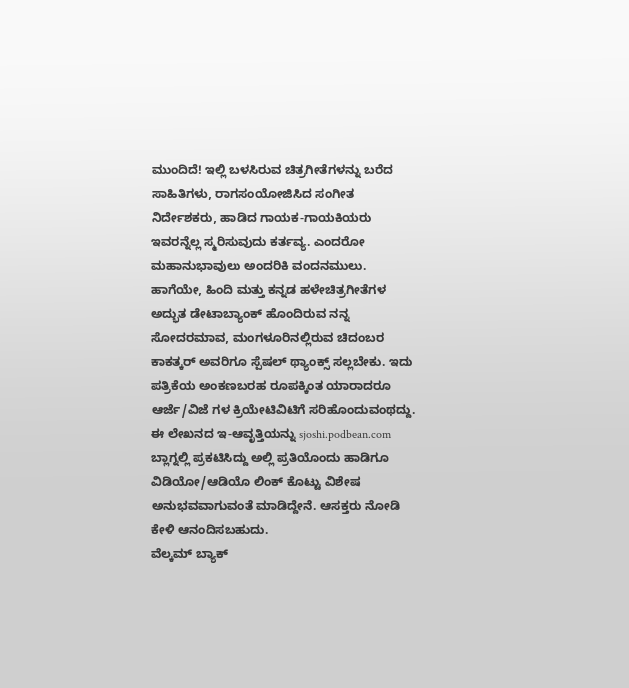ಮುಂದಿದೆ! ಇಲ್ಲಿ ಬಳಸಿರುವ ಚಿತ್ರಗೀತೆಗಳನ್ನು ಬರೆದ ಸಾಹಿತಿಗಳು, ರಾಗಸಂಯೋಜಿಸಿದ ಸಂಗೀತ ನಿರ್ದೇಶಕರು, ಹಾಡಿದ ಗಾಯಕ-ಗಾಯಕಿಯರು ಇವರನ್ನೆಲ್ಲ ಸ್ಮರಿಸುವುದು ಕರ್ತವ್ಯ. ಎಂದರೋ ಮಹಾನುಭಾವುಲು ಅಂದರಿಕಿ ವಂದನಮುಲು. ಹಾಗೆಯೇ, ಹಿಂದಿ ಮತ್ತು ಕನ್ನಡ ಹಳೇಚಿತ್ರಗೀತೆಗಳ ಅದ್ಭುತ ಡೇಟಾಬ್ಯಾಂಕ್ ಹೊಂದಿರುವ ನನ್ನ ಸೋದರಮಾವ, ಮಂಗಳೂರಿನಲ್ಲಿರುವ ಚಿದಂಬರ ಕಾಕತ್ಕರ್ ಅವರಿಗೂ ಸ್ಪೆಷಲ್ ಥ್ಯಾಂಕ್ಸ್ ಸಲ್ಲಬೇಕು. ಇದು ಪತ್ರಿಕೆಯ ಅಂಕಣಬರಹ ರೂಪಕ್ಕಿಂತ ಯಾರಾದರೂ ಆರ್ಜೆ/ವಿಜೆ ಗಳ ಕ್ರಿಯೇಟಿವಿಟಿಗೆ ಸರಿಹೊಂದುವಂಥದ್ದು. ಈ ಲೇಖನದ ಇ-ಆವೃತ್ತಿಯನ್ನು sjoshi.podbean.com ಬ್ಲಾಗ್ನಲ್ಲಿ ಪ್ರಕಟಿಸಿದ್ದು ಅಲ್ಲಿ ಪ್ರತಿಯೊಂದು ಹಾಡಿಗೂ ವಿಡಿಯೋ/ಆಡಿಯೊ ಲಿಂಕ್ ಕೊಟ್ಟು ವಿಶೇಷ ಅನುಭವವಾಗುವಂತೆ ಮಾಡಿದ್ದೇನೆ. ಆಸಕ್ತರು ನೋಡಿ ಕೇಳಿ ಆನಂದಿಸಬಹುದು.
ವೆಲ್ಕಮ್ ಬ್ಯಾಕ್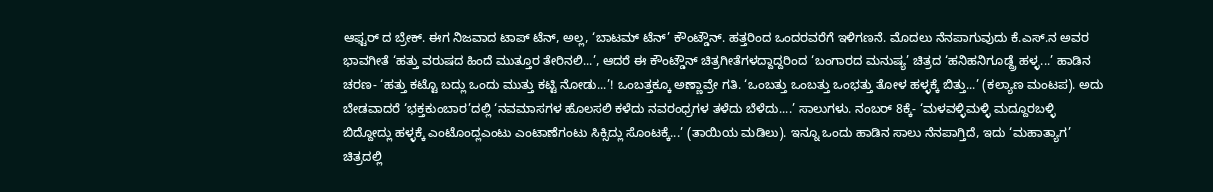ಆಫ್ಟರ್ ದ ಬ್ರೇಕ್. ಈಗ ನಿಜವಾದ ಟಾಪ್ ಟೆನ್, ಅಲ್ಲ, ‘ಬಾಟಮ್ ಟೆನ್’ ಕೌಂಟ್ಡೌನ್. ಹತ್ತರಿಂದ ಒಂದರವರೆಗೆ ಇಳಿಗಣನೆ. ಮೊದಲು ನೆನಪಾಗುವುದು ಕೆ.ಎಸ್.ನ ಅವರ ಭಾವಗೀತೆ ‘ಹತ್ತು ವರುಷದ ಹಿಂದೆ ಮುತ್ತೂರ ತೇರಿನಲಿ...’, ಆದರೆ ಈ ಕೌಂಟ್ಡೌನ್ ಚಿತ್ರಗೀತೆಗಳದ್ದಾದ್ದರಿಂದ ‘ಬಂಗಾರದ ಮನುಷ್ಯ’ ಚಿತ್ರದ ‘ಹನಿಹನಿಗೂಡ್ದ್ರೆ ಹಳ್ಳ...’ ಹಾಡಿನ ಚರಣ- ‘ಹತ್ತು ಕಟ್ಟೊ ಬದ್ಲು ಒಂದು ಮುತ್ತು ಕಟ್ಟಿ ನೋಡು...’! ಒಂಬತ್ತಕ್ಕೂ ಅಣ್ಣಾವ್ರೇ ಗತಿ. ‘ಒಂಬತ್ತು ಒಂಬತ್ತು ಒಂಭತ್ತು ತೋಳ ಹಳ್ಳಕ್ಕೆ ಬಿತ್ತು...’ (ಕಲ್ಯಾಣ ಮಂಟಪ). ಅದು ಬೇಡವಾದರೆ ‘ಭಕ್ತಕುಂಬಾರ’ದಲ್ಲಿ ‘ನವಮಾಸಗಳ ಹೊಲಸಲಿ ಕಳೆದು ನವರಂಧ್ರಗಳ ತಳೆದು ಬೆಳೆದು....’ ಸಾಲುಗಳು. ನಂಬರ್ 8ಕ್ಕೆ- ‘ಮಳವಳ್ಳಿಮಳ್ಳಿ ಮದ್ದೂರಬಳ್ಳಿ ಬಿದ್ದೋದ್ಲು ಹಳ್ಳಕ್ಕೆ ಎಂಟೊಂದ್ಲಎಂಟು ಎಂಟಾಣೆಗಂಟು ಸಿಕ್ಸಿದ್ಲು ಸೊಂಟಕ್ಕೆ...’ (ತಾಯಿಯ ಮಡಿಲು). ಇನ್ನೂ ಒಂದು ಹಾಡಿನ ಸಾಲು ನೆನಪಾಗ್ತಿದೆ, ಇದು ‘ಮಹಾತ್ಯಾಗ’ ಚಿತ್ರದಲ್ಲಿ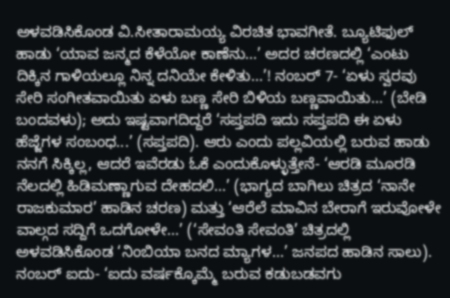ಅಳವಡಿಸಿಕೊಂಡ ವಿ.ಸೀತಾರಾಮಯ್ಯ ವಿರಚಿತ ಭಾವಗೀತೆ. ಬ್ಯೂಟಿಫುಲ್ ಹಾಡು ‘ಯಾವ ಜನ್ಮದ ಕೆಳೆಯೋ ಕಾಣೆನು...’ ಅದರ ಚರಣದಲ್ಲಿ ‘ಎಂಟು ದಿಕ್ಕಿನ ಗಾಳಿಯಲ್ಲೂ ನಿನ್ನ ದನಿಯೇ ಕೇಳಿತು...’! ನಂಬರ್ 7- ‘ಏಳು ಸ್ವರವು ಸೇರಿ ಸಂಗೀತವಾಯಿತು ಏಳು ಬಣ್ಣ ಸೇರಿ ಬಿಳಿಯ ಬಣ್ಣವಾಯಿತು...’ (ಬೇಡಿ ಬಂದವಳು); ಅದು ಇಷ್ಟವಾಗದಿದ್ದರೆ ‘ಸಪ್ತಪದಿ ಇದು ಸಪ್ತಪದಿ ಈ ಏಳು ಹೆಜ್ಜೆಗಳ ಸಂಬಂಧ...’ (ಸಪ್ತಪದಿ). ಆರು ಎಂದು ಪಲ್ಲವಿಯಲ್ಲಿ ಬರುವ ಹಾಡು ನನಗೆ ಸಿಕ್ಕಿಲ್ಲ, ಆದರೆ ಇವೆರಡು ಓಕೆ ಎಂದುಕೊಳ್ಳುತ್ತೇನೆ- ‘ಆರಡಿ ಮೂರಡಿ ನೆಲದಲ್ಲಿ ಹಿಡಿಮಣ್ಣಾಗುವ ದೇಹದಲಿ...’ (ಭಾಗ್ಯದ ಬಾಗಿಲು ಚಿತ್ರದ ‘ನಾನೇ ರಾಜಕುಮಾರ’ ಹಾಡಿನ ಚರಣ) ಮತ್ತು ‘ಆರೆಲೆ ಮಾವಿನ ಬೇರಾಗೆ ಇರುವೋಳೇ ವಾಲ್ಗದ ಸದ್ದಿಗೆ ಒದಗೋಳೇ...’ (‘ಸೇವಂತಿ ಸೇವಂತಿ’ ಚಿತ್ರದಲ್ಲಿ ಅಳವಡಿಸಿಕೊಂಡ ‘ನಿಂಬಿಯಾ ಬನದ ಮ್ಯಾಗಳ...’ ಜನಪದ ಹಾಡಿನ ಸಾಲು). ನಂಬರ್ ಐದು- ‘ಐದು ವರ್ಷಕ್ಕೊಮ್ಮೆ ಬರುವ ಕಡುಬಡವಗು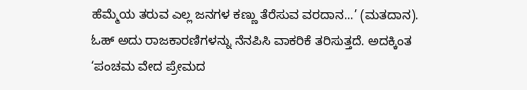ಹೆಮ್ಮೆಯ ತರುವ ಎಲ್ಲ ಜನಗಳ ಕಣ್ಣು ತೆರೆಸುವ ವರದಾನ...’ (ಮತದಾನ). ಓಹ್ ಅದು ರಾಜಕಾರಣಿಗಳನ್ನು ನೆನಪಿಸಿ ವಾಕರಿಕೆ ತರಿಸುತ್ತದೆ. ಅದಕ್ಕಿಂತ ‘ಪಂಚಮ ವೇದ ಪ್ರೇಮದ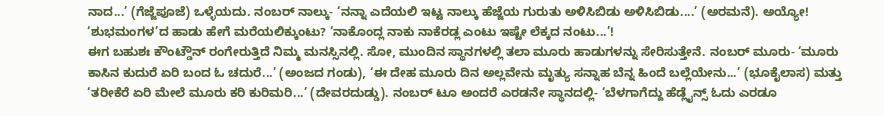ನಾದ...’ (ಗೆಜ್ಜೆಪೂಜೆ) ಒಳ್ಳೆಯದು. ನಂಬರ್ ನಾಲ್ಕು- ‘ನನ್ನಾ ಎದೆಯಲಿ ಇಟ್ಟ ನಾಲ್ಕು ಹೆಜ್ಜೆಯ ಗುರುತು ಅಳಿಸಿಬಿಡು ಅಳಿಸಿಬಿಡು....’ (ಅರಮನೆ). ಅಯ್ಯೋ! ‘ಶುಭಮಂಗಳ’ದ ಹಾಡು ಹೇಗೆ ಮರೆಯಲಿಕ್ಕುಂಟು? ‘ನಾಕೊಂದ್ಲ ನಾಕು ನಾಕೆರಡ್ಲ ಎಂಟು ಇಷ್ಟೇ ಲೆಕ್ಕದ ನಂಟು...’!
ಈಗ ಬಹುಶಃ ಕೌಂಟ್ಡೌನ್ ರಂಗೇರುತ್ತಿದೆ ನಿಮ್ಮ ಮನಸ್ಸಿನಲ್ಲಿ. ಸೋ, ಮುಂದಿನ ಸ್ಥಾನಗಳಲ್ಲಿ ತಲಾ ಮೂರು ಹಾಡುಗಳನ್ನು ಸೇರಿಸುತ್ತೇನೆ. ನಂಬರ್ ಮೂರು- ‘ಮೂರು ಕಾಸಿನ ಕುದುರೆ ಏರಿ ಬಂದ ಓ ಚದುರೆ...’ (ಅಂಜದ ಗಂಡು), ‘ಈ ದೇಹ ಮೂರು ದಿನ ಅಲ್ಲವೇನು ಮೃತ್ಯು ಸನ್ನಾಹ ಬೆನ್ನ ಹಿಂದೆ ಬಲ್ಲೆಯೇನು...’ (ಭೂಕೈಲಾಸ) ಮತ್ತು ‘ತರೀಕೆರೆ ಏರಿ ಮೇಲೆ ಮೂರು ಕರಿ ಕುರಿಮರಿ...’ (ದೇವರದುಡ್ಡು). ನಂಬರ್ ಟೂ ಅಂದರೆ ಎರಡನೇ ಸ್ಥಾನದಲ್ಲಿ- ‘ಬೆಳಗಾಗೆದ್ದು ಹೆಡ್ಲೈನ್ಸ್ ಓದು ಎರಡೂ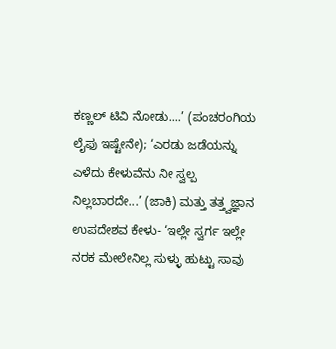ಕಣ್ಣಲ್ ಟಿವಿ ನೋಡು....’ (ಪಂಚರಂಗಿಯ ಲೈಫು ಇಷ್ಟೇನೇ); ‘ಎರಡು ಜಡೆಯನ್ನು ಎಳೆದು ಕೇಳುವೆನು ನೀ ಸ್ವಲ್ಪ ನಿಲ್ಲಬಾರದೇ...’ (ಜಾಕಿ) ಮತ್ತು ತತ್ತ್ವಜ್ಞಾನ ಉಪದೇಶವ ಕೇಳು- ‘ಇಲ್ಲೇ ಸ್ವರ್ಗ ಇಲ್ಲೇ ನರಕ ಮೇಲೇನಿಲ್ಲ ಸುಳ್ಳು ಹುಟ್ಟು ಸಾವು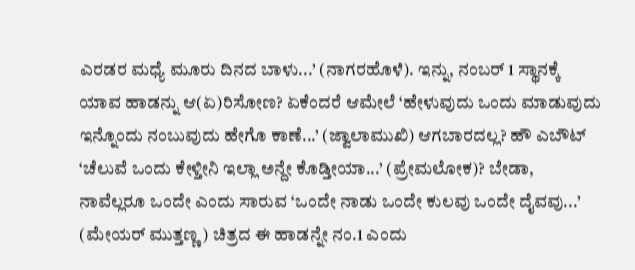ಎರಡರ ಮಧ್ಯೆ ಮೂರು ದಿನದ ಬಾಳು...’ (ನಾಗರಹೊಳೆ). ಇನ್ನು, ನಂಬರ್ 1 ಸ್ಥಾನಕ್ಕೆ ಯಾವ ಹಾಡನ್ನು ಆ(ಏ)ರಿಸೋಣ? ಏಕೆಂದರೆ ಆಮೇಲೆ ‘ಹೇಳುವುದು ಒಂದು ಮಾಡುವುದು ಇನ್ನೊಂದು ನಂಬುವುದು ಹೇಗೊ ಕಾಣೆ...’ (ಜ್ವಾಲಾಮುಖಿ) ಆಗಬಾರದಲ್ಲ? ಹೌ ಎಬೌಟ್ ‘ಚೆಲುವೆ ಒಂದು ಕೇಳ್ತೀನಿ ಇಲ್ಲಾ ಅನ್ದೇ ಕೊಡ್ತೀಯಾ...’ (ಪ್ರೇಮಲೋಕ)? ಬೇಡಾ, ನಾವೆಲ್ಲರೂ ಒಂದೇ ಎಂದು ಸಾರುವ ‘ಒಂದೇ ನಾಡು ಒಂದೇ ಕುಲವು ಒಂದೇ ದೈವವು...’ (ಮೇಯರ್ ಮುತ್ತಣ್ಣ) ಚಿತ್ರದ ಈ ಹಾಡನ್ನೇ ನಂ.1 ಎಂದು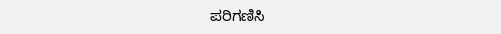ಪರಿಗಣಿಸಿ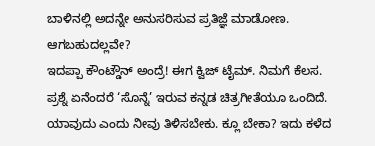ಬಾಳಿನಲ್ಲಿ ಅದನ್ನೇ ಅನುಸರಿಸುವ ಪ್ರತಿಜ್ಞೆ ಮಾಡೋಣ. ಆಗಬಹುದಲ್ಲವೇ?
ಇದಪ್ಪಾ ಕೌಂಟ್ಡೌನ್ ಅಂದ್ರೆ! ಈಗ ಕ್ವಿಜ್ ಟೈಮ್. ನಿಮಗೆ ಕೆಲಸ. ಪ್ರಶ್ನೆ ಏನೆಂದರೆ ‘ಸೊನ್ನೆ’ ಇರುವ ಕನ್ನಡ ಚಿತ್ರಗೀತೆಯೂ ಒಂದಿದೆ. ಯಾವುದು ಎಂದು ನೀವು ತಿಳಿಸಬೇಕು. ಕ್ಲೂ ಬೇಕಾ? ಇದು ಕಳೆದ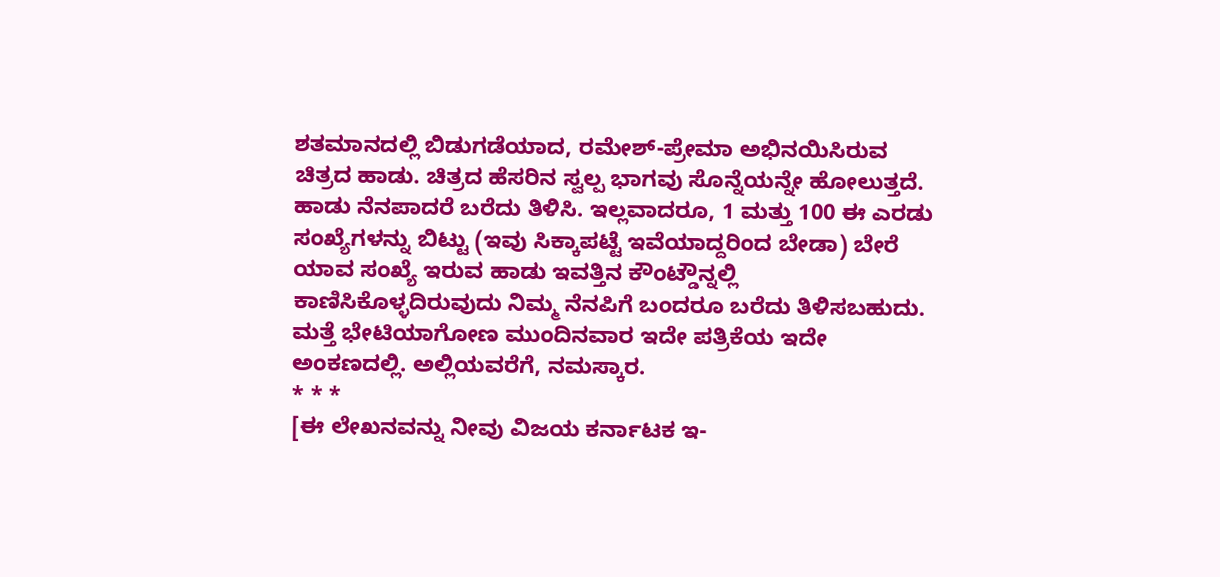ಶತಮಾನದಲ್ಲಿ ಬಿಡುಗಡೆಯಾದ, ರಮೇಶ್-ಪ್ರೇಮಾ ಅಭಿನಯಿಸಿರುವ ಚಿತ್ರದ ಹಾಡು. ಚಿತ್ರದ ಹೆಸರಿನ ಸ್ವಲ್ಪ ಭಾಗವು ಸೊನ್ನೆಯನ್ನೇ ಹೋಲುತ್ತದೆ. ಹಾಡು ನೆನಪಾದರೆ ಬರೆದು ತಿಳಿಸಿ. ಇಲ್ಲವಾದರೂ, 1 ಮತ್ತು 100 ಈ ಎರಡು ಸಂಖ್ಯೆಗಳನ್ನು ಬಿಟ್ಟು (ಇವು ಸಿಕ್ಕಾಪಟ್ಟೆ ಇವೆಯಾದ್ದರಿಂದ ಬೇಡಾ) ಬೇರೆ ಯಾವ ಸಂಖ್ಯೆ ಇರುವ ಹಾಡು ಇವತ್ತಿನ ಕೌಂಟ್ಡೌನ್ನಲ್ಲಿ ಕಾಣಿಸಿಕೊಳ್ಳದಿರುವುದು ನಿಮ್ಮ ನೆನಪಿಗೆ ಬಂದರೂ ಬರೆದು ತಿಳಿಸಬಹುದು. ಮತ್ತೆ ಭೇಟಿಯಾಗೋಣ ಮುಂದಿನವಾರ ಇದೇ ಪತ್ರಿಕೆಯ ಇದೇ ಅಂಕಣದಲ್ಲಿ. ಅಲ್ಲಿಯವರೆಗೆ, ನಮಸ್ಕಾರ.
* * *
[ಈ ಲೇಖನವನ್ನು ನೀವು ವಿಜಯ ಕರ್ನಾಟಕ ಇ-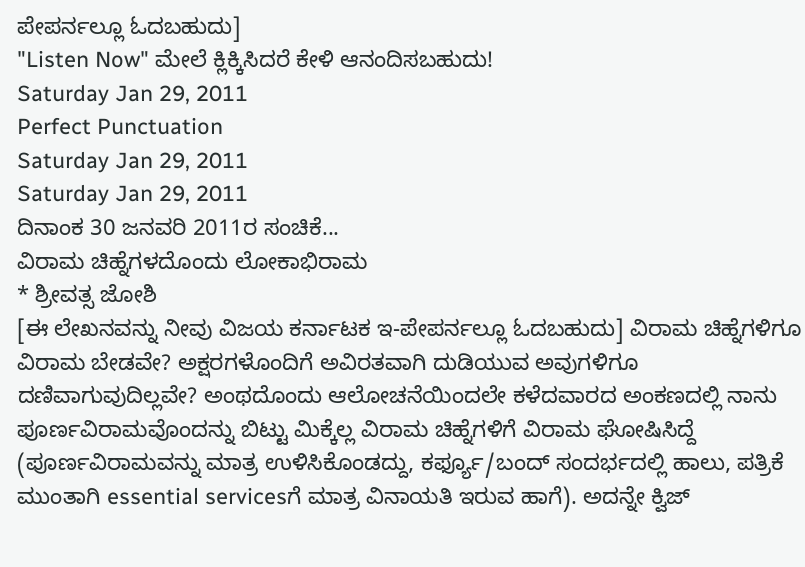ಪೇಪರ್ನಲ್ಲೂ ಓದಬಹುದು]
"Listen Now" ಮೇಲೆ ಕ್ಲಿಕ್ಕಿಸಿದರೆ ಕೇಳಿ ಆನಂದಿಸಬಹುದು!
Saturday Jan 29, 2011
Perfect Punctuation
Saturday Jan 29, 2011
Saturday Jan 29, 2011
ದಿನಾಂಕ 30 ಜನವರಿ 2011ರ ಸಂಚಿಕೆ...
ವಿರಾಮ ಚಿಹ್ನೆಗಳದೊಂದು ಲೋಕಾಭಿರಾಮ
* ಶ್ರೀವತ್ಸ ಜೋಶಿ
[ಈ ಲೇಖನವನ್ನು ನೀವು ವಿಜಯ ಕರ್ನಾಟಕ ಇ-ಪೇಪರ್ನಲ್ಲೂ ಓದಬಹುದು] ವಿರಾಮ ಚಿಹ್ನೆಗಳಿಗೂ ವಿರಾಮ ಬೇಡವೇ? ಅಕ್ಷರಗಳೊಂದಿಗೆ ಅವಿರತವಾಗಿ ದುಡಿಯುವ ಅವುಗಳಿಗೂ ದಣಿವಾಗುವುದಿಲ್ಲವೇ? ಅಂಥದೊಂದು ಆಲೋಚನೆಯಿಂದಲೇ ಕಳೆದವಾರದ ಅಂಕಣದಲ್ಲಿ ನಾನು ಪೂರ್ಣವಿರಾಮವೊಂದನ್ನು ಬಿಟ್ಟು ಮಿಕ್ಕೆಲ್ಲ ವಿರಾಮ ಚಿಹ್ನೆಗಳಿಗೆ ವಿರಾಮ ಘೋಷಿಸಿದ್ದೆ (ಪೂರ್ಣವಿರಾಮವನ್ನು ಮಾತ್ರ ಉಳಿಸಿಕೊಂಡದ್ದು, ಕರ್ಫ್ಯೂ/ಬಂದ್ ಸಂದರ್ಭದಲ್ಲಿ ಹಾಲು, ಪತ್ರಿಕೆ ಮುಂತಾಗಿ essential servicesಗೆ ಮಾತ್ರ ವಿನಾಯತಿ ಇರುವ ಹಾಗೆ). ಅದನ್ನೇ ಕ್ವಿಜ್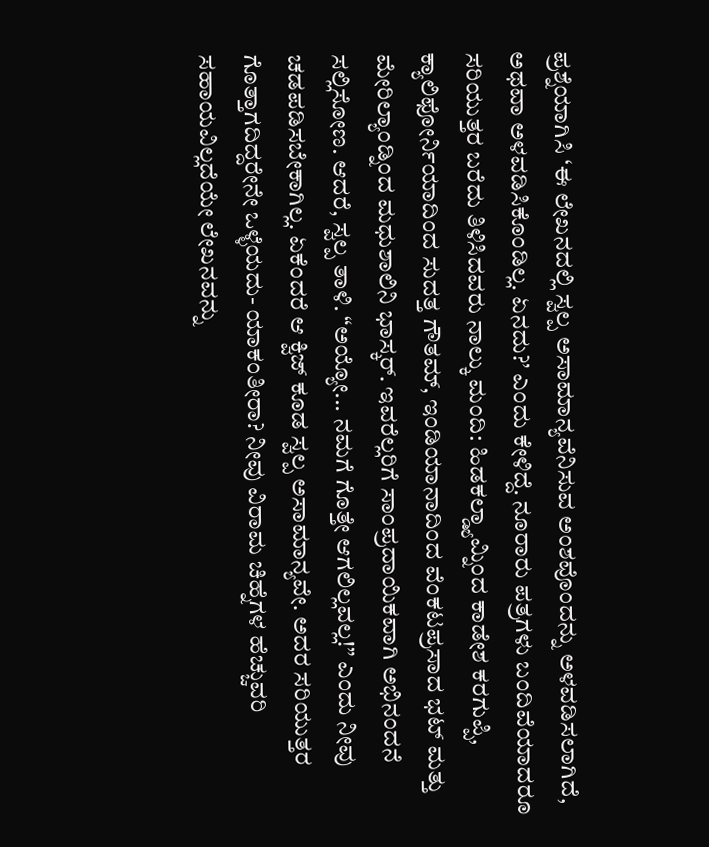ಪ್ರಶ್ನೆಯಾಗಿಸಿ ‘ಈ ಲೇಖನದಲ್ಲಿ ಸ್ವಲ್ಪ ಅಸಾಮಾನ್ಯವೆನಿಸುವ ಅಂಶವೊಂದನ್ನು ಅಳವಡಿಸಲಾಗಿದೆ, ಅಥವಾ ಅಳವಡಿಸಿಕೊಂಡಿಲ್ಲ. ಏನದು?’ ಎಂದು ಕೇಳಿದ್ದೆ. ನೂರಾರು ಪತ್ರಗಳು ಬಂದಿವೆಯಾದರೂ ಸರಿಯುತ್ತರ ಬರೆದು ತಿಳಿಸಿದವರು ನಾಲ್ಕು ಮಂದಿ: ಹಿಡಕಲ್ಡ್ಯಾಮ್ನಿಂದ ಕಾಡೇಶ ಕರಗುಪ್ಪಿ, ಕ್ಯಾಲಿಫೋರ್ನಿಯಾದಿಂದ ಸುದತ್ತ ಗೌತಮ್, ಇಂಡಿಯಾನಾದಿಂದ ವೆಂಕಟಪ್ರಸಾದ ಭಟ್ ಮತ್ತು ಮೇರಿಲ್ಯಾಂಡ್ನಿಂದ ಮಧುಶಾಲಿನಿ ಭಾಸ್ಕರ್. ಇವರೆಲ್ಲರಿಗೆ ಸಾಂಪ್ರದಾಯಿಕವಾಗಿ ಅಭಿನಂದನೆ ಸಲ್ಲಿಸೋಣ. ಆದರೆ, ಸ್ವಲ್ಪ ತಾಳಿ. “ಅಯ್ಯೋ... ನಮಗೆ ಗೊತ್ತೇ ಆಗಲಿಲ್ಲವಲ್ಲ!” ಎಂದು ನೀವು ಚಡಪಡಿಸಬೇಕಾಗಿಲ್ಲ. ಏಕೆಂದರೆ ಆ ಕ್ವಿಜ್ ಕೂಡ ಸ್ವಲ್ಪ ಅಸಾಮಾನ್ಯವೇ. ಅದರ ಸರಿಯುತ್ತರ ಗೊತ್ತಾಗದಿದ್ದರೇನೇ ಒಳ್ಳೆಯದು- ಯಾಕಂತೀರಾ? ನೀವು ವಿರಾಮ ಚಿಹ್ನೆಗಳ ಹೆಚ್ಚುವರಿ ಸಹಾಯವಿಲ್ಲದೆಯೇ ಲೇಖನವನ್ನು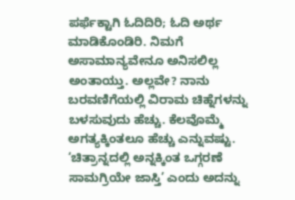ಪರ್ಫೆಕ್ಟಾಗಿ ಓದಿದಿರಿ; ಓದಿ ಅರ್ಥ ಮಾಡಿಕೊಂಡಿರಿ. ನಿಮಗೆ ಅಸಾಮಾನ್ಯವೇನೂ ಅನಿಸಲಿಲ್ಲ ಅಂತಾಯ್ತು. ಅಲ್ಲವೇ? ನಾನು ಬರವಣಿಗೆಯಲ್ಲಿ ವಿರಾಮ ಚಿಹ್ನೆಗಳನ್ನು ಬಳಸುವುದು ಹೆಚ್ಚು. ಕೆಲವೊಮ್ಮೆ ಅಗತ್ಯಕ್ಕಿಂತಲೂ ಹೆಚ್ಚು ಎನ್ನುವಷ್ಟು. ‘ಚಿತ್ರಾನ್ನದಲ್ಲಿ ಅನ್ನಕ್ಕಿಂತ ಒಗ್ಗರಣೆ ಸಾಮಗ್ರಿಯೇ ಜಾಸ್ತಿ’ ಎಂದು ಅದನ್ನು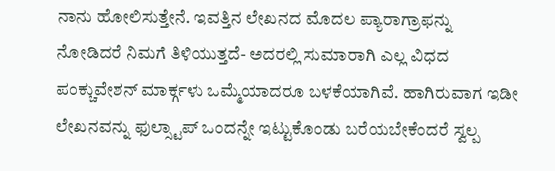ನಾನು ಹೋಲಿಸುತ್ತೇನೆ. ಇವತ್ತಿನ ಲೇಖನದ ಮೊದಲ ಪ್ಯಾರಾಗ್ರಾಫನ್ನು ನೋಡಿದರೆ ನಿಮಗೆ ತಿಳಿಯುತ್ತದೆ- ಅದರಲ್ಲಿ ಸುಮಾರಾಗಿ ಎಲ್ಲ ವಿಧದ ಪಂಕ್ಚುವೇಶನ್ ಮಾರ್ಕ್ಗಳು ಒಮ್ಮೆಯಾದರೂ ಬಳಕೆಯಾಗಿವೆ. ಹಾಗಿರುವಾಗ ಇಡೀ ಲೇಖನವನ್ನು ಫುಲ್ಸ್ಟಾಪ್ ಒಂದನ್ನೇ ಇಟ್ಟುಕೊಂಡು ಬರೆಯಬೇಕೆಂದರೆ ಸ್ವಲ್ಪ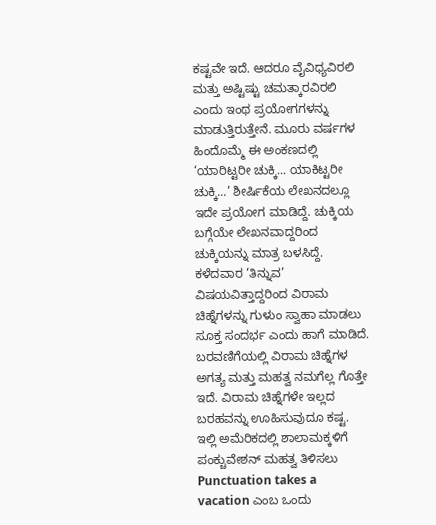ಕಷ್ಟವೇ ಇದೆ. ಆದರೂ ವೈವಿಧ್ಯವಿರಲಿ ಮತ್ತು ಅಷ್ಟಿಷ್ಟು ಚಮತ್ಕಾರವಿರಲಿ ಎಂದು ಇಂಥ ಪ್ರಯೋಗಗಳನ್ನು ಮಾಡುತ್ತಿರುತ್ತೇನೆ. ಮೂರು ವರ್ಷಗಳ ಹಿಂದೊಮ್ಮೆ ಈ ಅಂಕಣದಲ್ಲಿ ‘ಯಾರಿಟ್ಟರೀ ಚುಕ್ಕಿ... ಯಾಕಿಟ್ಟರೀ ಚುಕ್ಕಿ...’ ಶೀರ್ಷಿಕೆಯ ಲೇಖನದಲ್ಲೂ ಇದೇ ಪ್ರಯೋಗ ಮಾಡಿದ್ದೆ. ಚುಕ್ಕಿಯ ಬಗ್ಗೆಯೇ ಲೇಖನವಾದ್ದರಿಂದ ಚುಕ್ಕಿಯನ್ನು ಮಾತ್ರ ಬಳಸಿದ್ದೆ. ಕಳೆದವಾರ ‘ತಿನ್ನುವ’ ವಿಷಯವಿತ್ತಾದ್ದರಿಂದ ವಿರಾಮ ಚಿಹ್ನೆಗಳನ್ನು ಗುಳುಂ ಸ್ವಾಹಾ ಮಾಡಲು ಸೂಕ್ತ ಸಂದರ್ಭ ಎಂದು ಹಾಗೆ ಮಾಡಿದೆ.
ಬರವಣಿಗೆಯಲ್ಲಿ ವಿರಾಮ ಚಿಹ್ನೆಗಳ ಅಗತ್ಯ ಮತ್ತು ಮಹತ್ವ ನಮಗೆಲ್ಲ ಗೊತ್ತೇ ಇದೆ. ವಿರಾಮ ಚಿಹ್ನೆಗಳೇ ಇಲ್ಲದ ಬರಹವನ್ನು ಊಹಿಸುವುದೂ ಕಷ್ಟ. ಇಲ್ಲಿ ಅಮೆರಿಕದಲ್ಲಿ ಶಾಲಾಮಕ್ಕಳಿಗೆ ಪಂಕ್ಚುವೇಶನ್ ಮಹತ್ವ ತಿಳಿಸಲು Punctuation takes a vacation ಎಂಬ ಒಂದು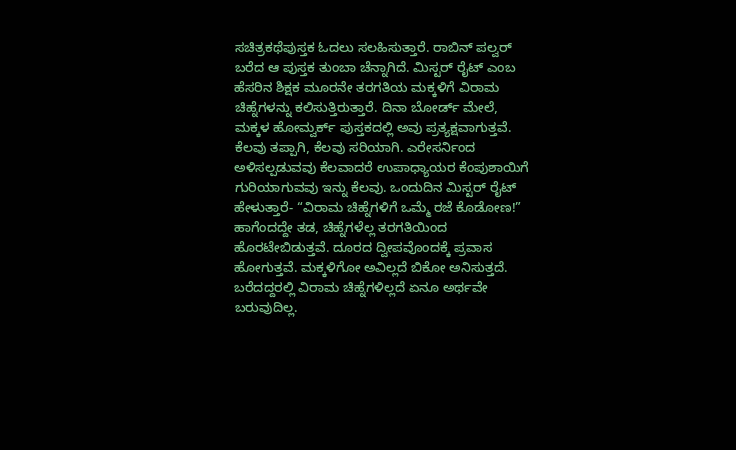ಸಚಿತ್ರಕಥೆಪುಸ್ತಕ ಓದಲು ಸಲಹಿಸುತ್ತಾರೆ. ರಾಬಿನ್ ಪಲ್ವರ್ ಬರೆದ ಆ ಪುಸ್ತಕ ತುಂಬಾ ಚೆನ್ನಾಗಿದೆ. ಮಿಸ್ಟರ್ ರೈಟ್ ಎಂಬ ಹೆಸರಿನ ಶಿಕ್ಷಕ ಮೂರನೇ ತರಗತಿಯ ಮಕ್ಕಳಿಗೆ ವಿರಾಮ ಚಿಹ್ನೆಗಳನ್ನು ಕಲಿಸುತ್ತಿರುತ್ತಾರೆ. ದಿನಾ ಬೋರ್ಡ್ ಮೇಲೆ, ಮಕ್ಕಳ ಹೋಮ್ವರ್ಕ್ ಪುಸ್ತಕದಲ್ಲಿ ಅವು ಪ್ರತ್ಯಕ್ಷವಾಗುತ್ತವೆ. ಕೆಲವು ತಪ್ಪಾಗಿ, ಕೆಲವು ಸರಿಯಾಗಿ. ಎರೇಸರ್ನಿಂದ ಅಳಿಸಲ್ಪಡುವವು ಕೆಲವಾದರೆ ಉಪಾಧ್ಯಾಯರ ಕೆಂಪುಶಾಯಿಗೆ ಗುರಿಯಾಗುವವು ಇನ್ನು ಕೆಲವು. ಒಂದುದಿನ ಮಿಸ್ಟರ್ ರೈಟ್ ಹೇಳುತ್ತಾರೆ- “ವಿರಾಮ ಚಿಹ್ನೆಗಳಿಗೆ ಒಮ್ಮೆ ರಜೆ ಕೊಡೋಣ!” ಹಾಗೆಂದದ್ದೇ ತಡ, ಚಿಹ್ನೆಗಳೆಲ್ಲ ತರಗತಿಯಿಂದ ಹೊರಟೇಬಿಡುತ್ತವೆ. ದೂರದ ದ್ವೀಪವೊಂದಕ್ಕೆ ಪ್ರವಾಸ ಹೋಗುತ್ತವೆ. ಮಕ್ಕಳಿಗೋ ಅವಿಲ್ಲದೆ ಬಿಕೋ ಅನಿಸುತ್ತದೆ. ಬರೆದದ್ದರಲ್ಲಿ ವಿರಾಮ ಚಿಹ್ನೆಗಳಿಲ್ಲದೆ ಏನೂ ಅರ್ಥವೇ ಬರುವುದಿಲ್ಲ.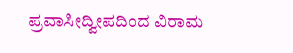ಪ್ರವಾಸೀದ್ವೀಪದಿಂದ ವಿರಾಮ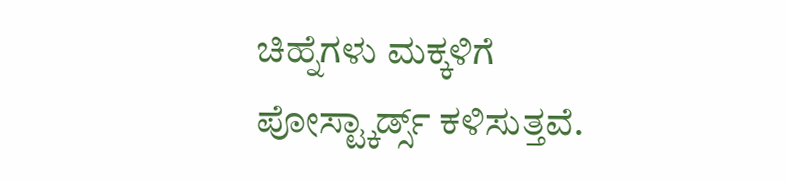ಚಿಹ್ನೆಗಳು ಮಕ್ಕಳಿಗೆ ಪೋಸ್ಟ್ಕಾರ್ಡ್ಸ್ ಕಳಿಸುತ್ತವೆ.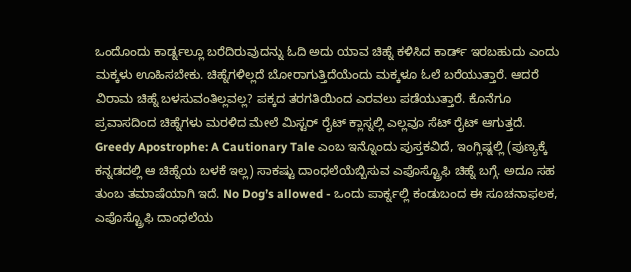ಒಂದೊಂದು ಕಾರ್ಡ್ನಲ್ಲೂ ಬರೆದಿರುವುದನ್ನು ಓದಿ ಅದು ಯಾವ ಚಿಹ್ನೆ ಕಳಿಸಿದ ಕಾರ್ಡ್ ಇರಬಹುದು ಎಂದು ಮಕ್ಕಳು ಊಹಿಸಬೇಕು. ಚಿಹ್ನೆಗಳಿಲ್ಲದೆ ಬೋರಾಗುತ್ತಿದೆಯೆಂದು ಮಕ್ಕಳೂ ಓಲೆ ಬರೆಯುತ್ತಾರೆ. ಆದರೆ ವಿರಾಮ ಚಿಹ್ನೆ ಬಳಸುವಂತಿಲ್ಲವಲ್ಲ? ಪಕ್ಕದ ತರಗತಿಯಿಂದ ಎರವಲು ಪಡೆಯುತ್ತಾರೆ. ಕೊನೆಗೂ ಪ್ರವಾಸದಿಂದ ಚಿಹ್ನೆಗಳು ಮರಳಿದ ಮೇಲೆ ಮಿಸ್ಟರ್ ರೈಟ್ ಕ್ಲಾಸ್ನಲ್ಲಿ ಎಲ್ಲವೂ ಸೆಟ್ ರೈಟ್ ಆಗುತ್ತದೆ. Greedy Apostrophe: A Cautionary Tale ಎಂಬ ಇನ್ನೊಂದು ಪುಸ್ತಕವಿದೆ, ಇಂಗ್ಲಿಷ್ನಲ್ಲಿ (ಪುಣ್ಯಕ್ಕೆ ಕನ್ನಡದಲ್ಲಿ ಆ ಚಿಹ್ನೆಯ ಬಳಕೆ ಇಲ್ಲ) ಸಾಕಷ್ಟು ದಾಂಧಲೆಯೆಬ್ಬಿಸುವ ಎಪೊಸ್ಟ್ರೊಫಿ ಚಿಹ್ನೆ ಬಗ್ಗೆ. ಅದೂ ಸಹ ತುಂಬ ತಮಾಷೆಯಾಗಿ ಇದೆ. No Dog’s allowed - ಒಂದು ಪಾರ್ಕ್ನಲ್ಲಿ ಕಂಡುಬಂದ ಈ ಸೂಚನಾಫಲಕ, ಎಪೊಸ್ಟ್ರೊಫಿ ದಾಂಧಲೆಯ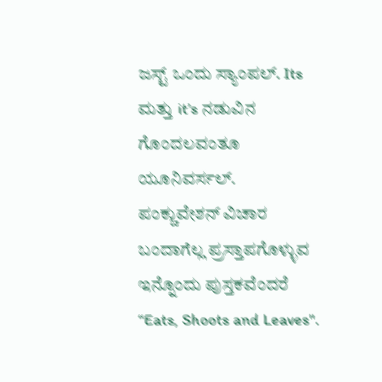ಜಸ್ಟ್ ಒಂದು ಸ್ಯಾಂಪಲ್. Its ಮತ್ತು it’s ನಡುವಿನ ಗೊಂದಲವಂತೂ ಯೂನಿವರ್ಸಲ್.
ಪಂಕ್ಚುವೇಶನ್ ವಿಚಾರ ಬಂದಾಗೆಲ್ಲ ಪ್ರಸ್ತಾಪಗೊಳ್ಳುವ ಇನ್ನೊಂದು ಪುಸ್ತಕವೆಂದರೆ “Eats, Shoots and Leaves".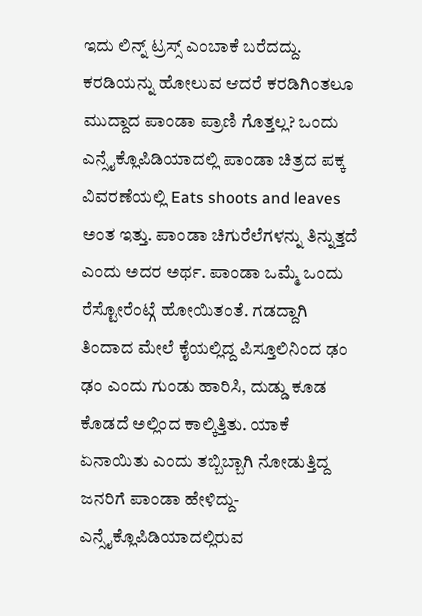ಇದು ಲಿನ್ನ್ ಟ್ರಸ್ಸ್ ಎಂಬಾಕೆ ಬರೆದದ್ದು. ಕರಡಿಯನ್ನು ಹೋಲುವ ಆದರೆ ಕರಡಿಗಿಂತಲೂ ಮುದ್ದಾದ ಪಾಂಡಾ ಪ್ರಾಣಿ ಗೊತ್ತಲ್ಲ? ಒಂದು ಎನ್ಸೈಕ್ಲೊಪಿಡಿಯಾದಲ್ಲಿ ಪಾಂಡಾ ಚಿತ್ರದ ಪಕ್ಕ ವಿವರಣೆಯಲ್ಲಿ Eats shoots and leaves ಅಂತ ಇತ್ತು. ಪಾಂಡಾ ಚಿಗುರೆಲೆಗಳನ್ನು ತಿನ್ನುತ್ತದೆ ಎಂದು ಅದರ ಅರ್ಥ. ಪಾಂಡಾ ಒಮ್ಮೆ ಒಂದು ರೆಸ್ಟೋರೆಂಟ್ಗೆ ಹೋಯಿತಂತೆ. ಗಡದ್ದಾಗಿ ತಿಂದಾದ ಮೇಲೆ ಕೈಯಲ್ಲಿದ್ದ ಪಿಸ್ತೂಲಿನಿಂದ ಢಂ ಢಂ ಎಂದು ಗುಂಡು ಹಾರಿಸಿ, ದುಡ್ಡು ಕೂಡ ಕೊಡದೆ ಅಲ್ಲಿಂದ ಕಾಲ್ಕಿತ್ತಿತು. ಯಾಕೆ ಏನಾಯಿತು ಎಂದು ತಬ್ಬಿಬ್ಬಾಗಿ ನೋಡುತ್ತಿದ್ದ ಜನರಿಗೆ ಪಾಂಡಾ ಹೇಳಿದ್ದು- ಎನ್ಸೈಕ್ಲೊಪಿಡಿಯಾದಲ್ಲಿರುವ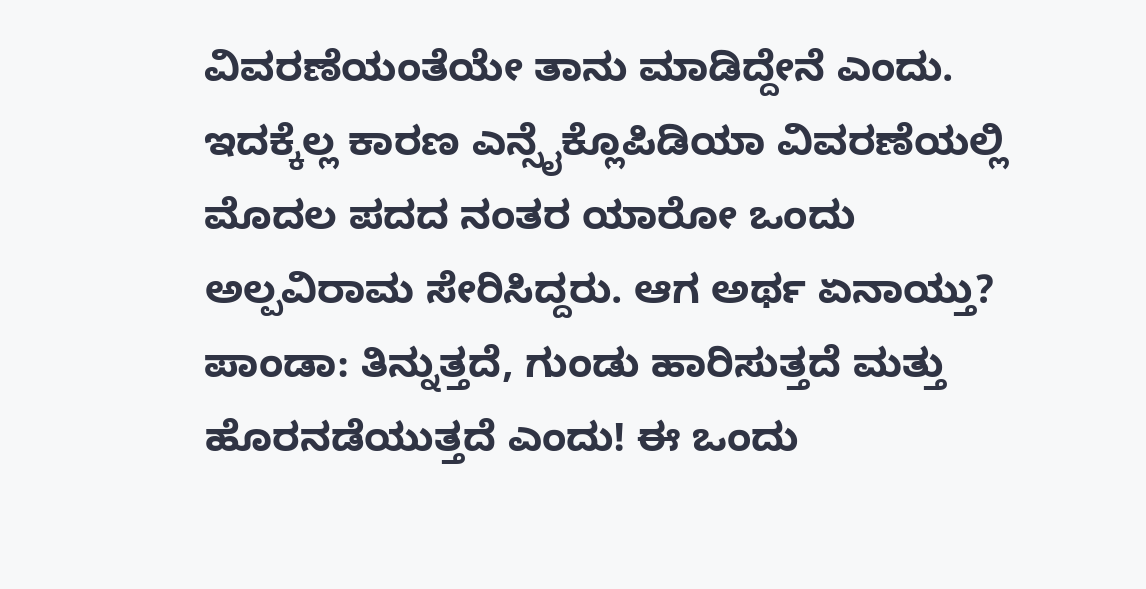ವಿವರಣೆಯಂತೆಯೇ ತಾನು ಮಾಡಿದ್ದೇನೆ ಎಂದು. ಇದಕ್ಕೆಲ್ಲ ಕಾರಣ ಎನ್ಸೈಕ್ಲೊಪಿಡಿಯಾ ವಿವರಣೆಯಲ್ಲಿ ಮೊದಲ ಪದದ ನಂತರ ಯಾರೋ ಒಂದು ಅಲ್ಪವಿರಾಮ ಸೇರಿಸಿದ್ದರು. ಆಗ ಅರ್ಥ ಏನಾಯ್ತು? ಪಾಂಡಾ: ತಿನ್ನುತ್ತದೆ, ಗುಂಡು ಹಾರಿಸುತ್ತದೆ ಮತ್ತು ಹೊರನಡೆಯುತ್ತದೆ ಎಂದು! ಈ ಒಂದು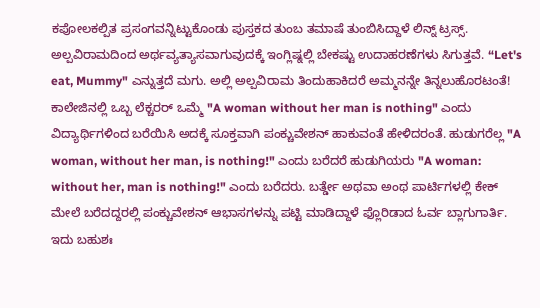ಕಪೋಲಕಲ್ಪಿತ ಪ್ರಸಂಗವನ್ನಿಟ್ಟುಕೊಂಡು ಪುಸ್ತಕದ ತುಂಬ ತಮಾಷೆ ತುಂಬಿಸಿದ್ದಾಳೆ ಲಿನ್ನ್ ಟ್ರಸ್ಸ್.
ಅಲ್ಪವಿರಾಮದಿಂದ ಅರ್ಥವ್ಯತ್ಯಾಸವಾಗುವುದಕ್ಕೆ ಇಂಗ್ಲಿಷ್ನಲ್ಲಿ ಬೇಕಷ್ಟು ಉದಾಹರಣೆಗಳು ಸಿಗುತ್ತವೆ. “Let's eat, Mummy" ಎನ್ನುತ್ತದೆ ಮಗು. ಅಲ್ಲಿ ಅಲ್ಪವಿರಾಮ ತಿಂದುಹಾಕಿದರೆ ಅಮ್ಮನನ್ನೇ ತಿನ್ನಲುಹೊರಟಂತೆ! ಕಾಲೇಜಿನಲ್ಲಿ ಒಬ್ಬ ಲೆಕ್ಚರರ್ ಒಮ್ಮೆ "A woman without her man is nothing" ಎಂದು ವಿದ್ಯಾರ್ಥಿಗಳಿಂದ ಬರೆಯಿಸಿ ಅದಕ್ಕೆ ಸೂಕ್ತವಾಗಿ ಪಂಕ್ಚುವೇಶನ್ ಹಾಕುವಂತೆ ಹೇಳಿದರಂತೆ. ಹುಡುಗರೆಲ್ಲ "A woman, without her man, is nothing!" ಎಂದು ಬರೆದರೆ ಹುಡುಗಿಯರು "A woman: without her, man is nothing!" ಎಂದು ಬರೆದರು. ಬರ್ತ್ಡೇ ಅಥವಾ ಅಂಥ ಪಾರ್ಟಿಗಳಲ್ಲಿ ಕೇಕ್ ಮೇಲೆ ಬರೆದದ್ದರಲ್ಲಿ ಪಂಕ್ಚುವೇಶನ್ ಆಭಾಸಗಳನ್ನು ಪಟ್ಟಿ ಮಾಡಿದ್ದಾಳೆ ಫ್ಲೊರಿಡಾದ ಓರ್ವ ಬ್ಲಾಗುಗಾರ್ತಿ. ಇದು ಬಹುಶಃ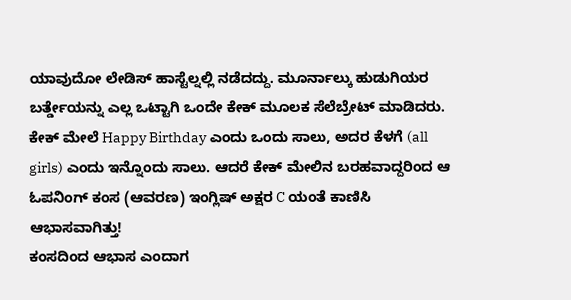ಯಾವುದೋ ಲೇಡಿಸ್ ಹಾಸ್ಟೆಲ್ನಲ್ಲಿ ನಡೆದದ್ದು. ಮೂರ್ನಾಲ್ಕು ಹುಡುಗಿಯರ ಬರ್ತ್ಡೇಯನ್ನು ಎಲ್ಲ ಒಟ್ಟಾಗಿ ಒಂದೇ ಕೇಕ್ ಮೂಲಕ ಸೆಲೆಬ್ರೇಟ್ ಮಾಡಿದರು. ಕೇಕ್ ಮೇಲೆ Happy Birthday ಎಂದು ಒಂದು ಸಾಲು, ಅದರ ಕೆಳಗೆ (all girls) ಎಂದು ಇನ್ನೊಂದು ಸಾಲು. ಆದರೆ ಕೇಕ್ ಮೇಲಿನ ಬರಹವಾದ್ದರಿಂದ ಆ ಓಪನಿಂಗ್ ಕಂಸ (ಆವರಣ) ಇಂಗ್ಲಿಷ್ ಅಕ್ಷರ C ಯಂತೆ ಕಾಣಿಸಿ ಆಭಾಸವಾಗಿತ್ತು!
ಕಂಸದಿಂದ ಆಭಾಸ ಎಂದಾಗ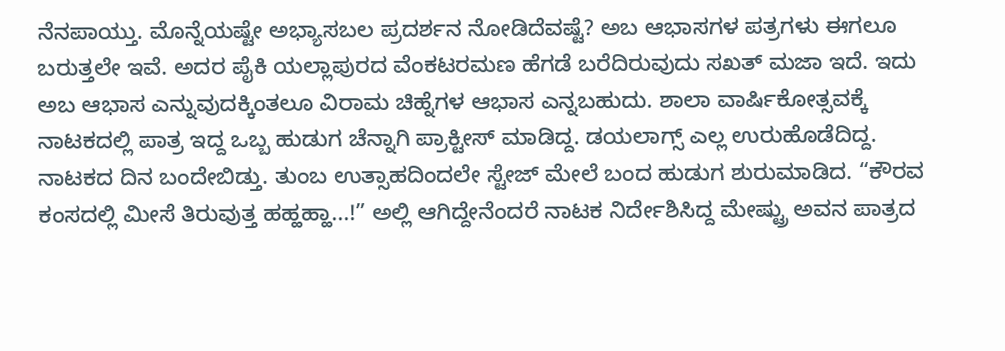ನೆನಪಾಯ್ತು. ಮೊನ್ನೆಯಷ್ಟೇ ಅಭ್ಯಾಸಬಲ ಪ್ರದರ್ಶನ ನೋಡಿದೆವಷ್ಟೆ? ಅಬ ಆಭಾಸಗಳ ಪತ್ರಗಳು ಈಗಲೂ ಬರುತ್ತಲೇ ಇವೆ. ಅದರ ಪೈಕಿ ಯಲ್ಲಾಪುರದ ವೆಂಕಟರಮಣ ಹೆಗಡೆ ಬರೆದಿರುವುದು ಸಖತ್ ಮಜಾ ಇದೆ. ಇದು ಅಬ ಆಭಾಸ ಎನ್ನುವುದಕ್ಕಿಂತಲೂ ವಿರಾಮ ಚಿಹ್ನೆಗಳ ಆಭಾಸ ಎನ್ನಬಹುದು. ಶಾಲಾ ವಾರ್ಷಿಕೋತ್ಸವಕ್ಕೆ ನಾಟಕದಲ್ಲಿ ಪಾತ್ರ ಇದ್ದ ಒಬ್ಬ ಹುಡುಗ ಚೆನ್ನಾಗಿ ಪ್ರಾಕ್ಟೀಸ್ ಮಾಡಿದ್ದ. ಡಯಲಾಗ್ಸ್ ಎಲ್ಲ ಉರುಹೊಡೆದಿದ್ದ. ನಾಟಕದ ದಿನ ಬಂದೇಬಿಡ್ತು. ತುಂಬ ಉತ್ಸಾಹದಿಂದಲೇ ಸ್ಟೇಜ್ ಮೇಲೆ ಬಂದ ಹುಡುಗ ಶುರುಮಾಡಿದ. “ಕೌರವ ಕಂಸದಲ್ಲಿ ಮೀಸೆ ತಿರುವುತ್ತ ಹಹ್ಹಹ್ಹಾ...!” ಅಲ್ಲಿ ಆಗಿದ್ದೇನೆಂದರೆ ನಾಟಕ ನಿರ್ದೇಶಿಸಿದ್ದ ಮೇಷ್ಟ್ರು ಅವನ ಪಾತ್ರದ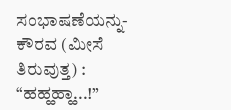ಸಂಭಾಷಣೆಯನ್ನು- ಕೌರವ (ಮೀಸೆ ತಿರುವುತ್ತ) : “ಹಹ್ಹಹ್ಹಾ...!”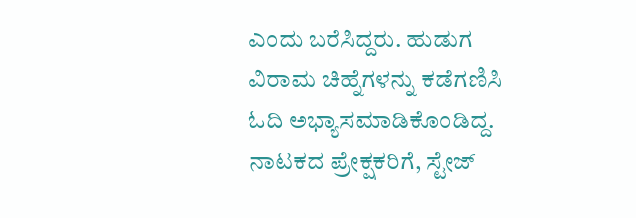ಎಂದು ಬರೆಸಿದ್ದರು. ಹುಡುಗ ವಿರಾಮ ಚಿಹ್ನೆಗಳನ್ನು ಕಡೆಗಣಿಸಿ ಓದಿ ಅಭ್ಯಾಸಮಾಡಿಕೊಂಡಿದ್ದ. ನಾಟಕದ ಪ್ರೇಕ್ಷಕರಿಗೆ, ಸ್ಟೇಜ್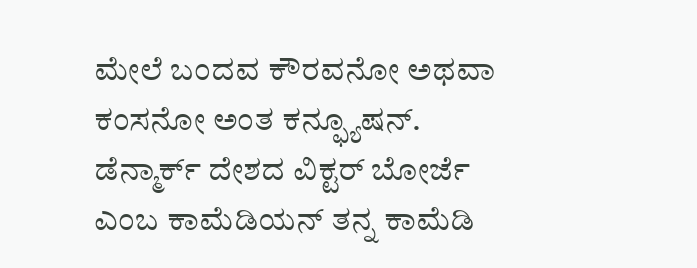ಮೇಲೆ ಬಂದವ ಕೌರವನೋ ಅಥವಾ ಕಂಸನೋ ಅಂತ ಕನ್ಫ್ಯೂಷನ್.
ಡೆನ್ಮಾರ್ಕ್ ದೇಶದ ವಿಕ್ಟರ್ ಬೋರ್ಜೆ ಎಂಬ ಕಾಮೆಡಿಯನ್ ತನ್ನ ಕಾಮೆಡಿ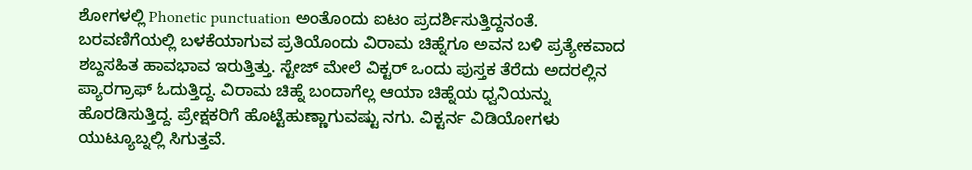ಶೋಗಳಲ್ಲಿ Phonetic punctuation ಅಂತೊಂದು ಐಟಂ ಪ್ರದರ್ಶಿಸುತ್ತಿದ್ದನಂತೆ. ಬರವಣಿಗೆಯಲ್ಲಿ ಬಳಕೆಯಾಗುವ ಪ್ರತಿಯೊಂದು ವಿರಾಮ ಚಿಹ್ನೆಗೂ ಅವನ ಬಳಿ ಪ್ರತ್ಯೇಕವಾದ ಶಬ್ದಸಹಿತ ಹಾವಭಾವ ಇರುತ್ತಿತ್ತು. ಸ್ಟೇಜ್ ಮೇಲೆ ವಿಕ್ಟರ್ ಒಂದು ಪುಸ್ತಕ ತೆರೆದು ಅದರಲ್ಲಿನ ಪ್ಯಾರಗ್ರಾಫ್ ಓದುತ್ತಿದ್ದ. ವಿರಾಮ ಚಿಹ್ನೆ ಬಂದಾಗೆಲ್ಲ ಆಯಾ ಚಿಹ್ನೆಯ ಧ್ವನಿಯನ್ನು ಹೊರಡಿಸುತ್ತಿದ್ದ. ಪ್ರೇಕ್ಷಕರಿಗೆ ಹೊಟ್ಟೆಹುಣ್ಣಾಗುವಷ್ಟು ನಗು. ವಿಕ್ಟರ್ನ ವಿಡಿಯೋಗಳು ಯುಟ್ಯೂಬ್ನಲ್ಲಿ ಸಿಗುತ್ತವೆ.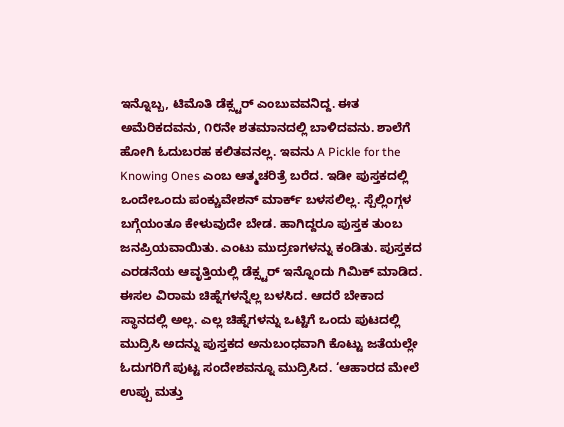ಇನ್ನೊಬ್ಬ, ಟಿಮೊತಿ ಡೆಕ್ಸ್ಟರ್ ಎಂಬುವವನಿದ್ದ. ಈತ ಅಮೆರಿಕದವನು, ೧೮ನೇ ಶತಮಾನದಲ್ಲಿ ಬಾಳಿದವನು. ಶಾಲೆಗೆ ಹೋಗಿ ಓದುಬರಹ ಕಲಿತವನಲ್ಲ. ಇವನು A Pickle for the Knowing Ones ಎಂಬ ಆತ್ಮಚರಿತ್ರೆ ಬರೆದ. ಇಡೀ ಪುಸ್ತಕದಲ್ಲಿ ಒಂದೇಒಂದು ಪಂಕ್ಚುವೇಶನ್ ಮಾರ್ಕ್ ಬಳಸಲಿಲ್ಲ. ಸ್ಪೆಲ್ಲಿಂಗ್ಗಳ ಬಗ್ಗೆಯಂತೂ ಕೇಳುವುದೇ ಬೇಡ. ಹಾಗಿದ್ದರೂ ಪುಸ್ತಕ ತುಂಬ ಜನಪ್ರಿಯವಾಯಿತು. ಎಂಟು ಮುದ್ರಣಗಳನ್ನು ಕಂಡಿತು. ಪುಸ್ತಕದ ಎರಡನೆಯ ಆವೃತ್ತಿಯಲ್ಲಿ ಡೆಕ್ಸ್ಟರ್ ಇನ್ನೊಂದು ಗಿಮಿಕ್ ಮಾಡಿದ. ಈಸಲ ವಿರಾಮ ಚಿಹ್ನೆಗಳನ್ನೆಲ್ಲ ಬಳಸಿದ. ಆದರೆ ಬೇಕಾದ ಸ್ಥಾನದಲ್ಲಿ ಅಲ್ಲ. ಎಲ್ಲ ಚಿಹ್ನೆಗಳನ್ನು ಒಟ್ಟಿಗೆ ಒಂದು ಪುಟದಲ್ಲಿ ಮುದ್ರಿಸಿ ಅದನ್ನು ಪುಸ್ತಕದ ಅನುಬಂಧವಾಗಿ ಕೊಟ್ಟು ಜತೆಯಲ್ಲೇ ಓದುಗರಿಗೆ ಪುಟ್ಟ ಸಂದೇಶವನ್ನೂ ಮುದ್ರಿಸಿದ. ‘ಆಹಾರದ ಮೇಲೆ ಉಪ್ಪು ಮತ್ತು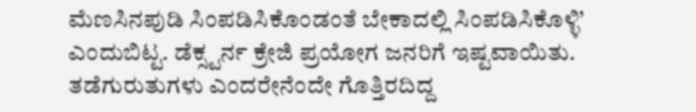ಮೆಣಸಿನಪುಡಿ ಸಿಂಪಡಿಸಿಕೊಂಡಂತೆ ಬೇಕಾದಲ್ಲಿ ಸಿಂಪಡಿಸಿಕೊಳ್ಳಿ’ ಎಂದುಬಿಟ್ಟ. ಡೆಕ್ಸ್ಟರ್ನ ಕ್ರೇಜಿ ಪ್ರಯೋಗ ಜನರಿಗೆ ಇಷ್ಟವಾಯಿತು. ತಡೆಗುರುತುಗಳು ಎಂದರೇನೆಂದೇ ಗೊತ್ತಿರದಿದ್ದ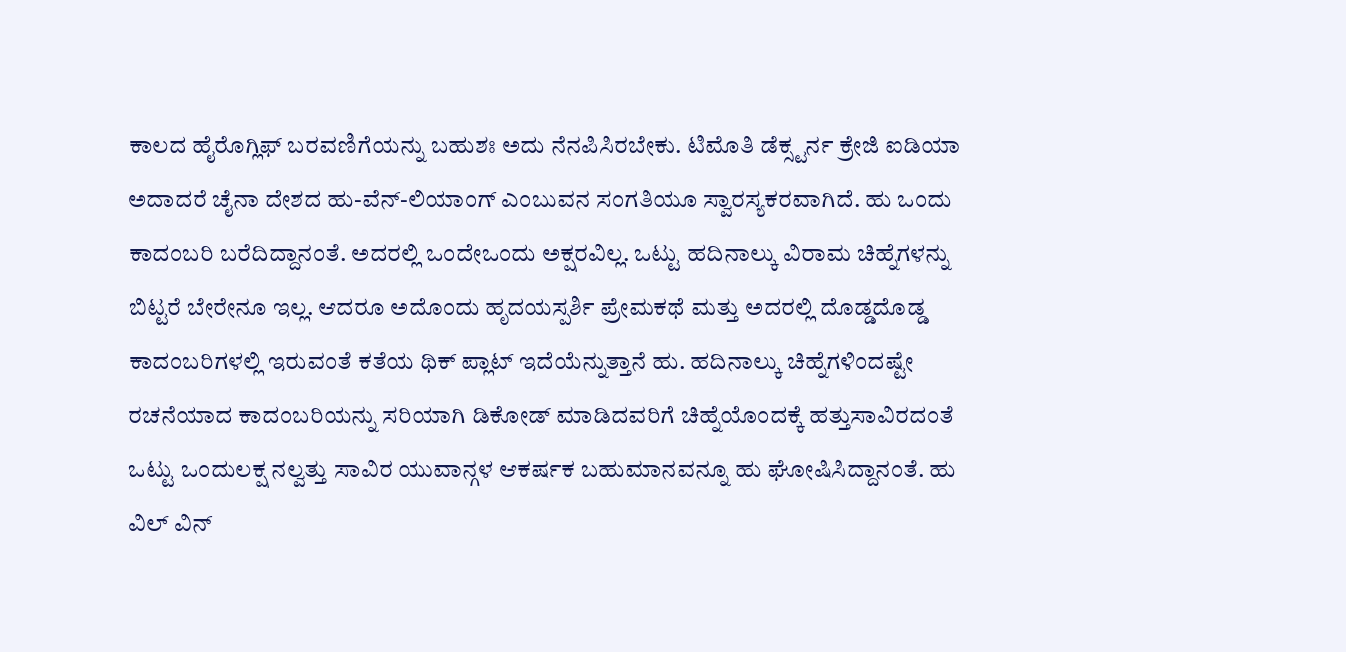ಕಾಲದ ಹೈರೊಗ್ಲಿಫ್ ಬರವಣಿಗೆಯನ್ನು ಬಹುಶಃ ಅದು ನೆನಪಿಸಿರಬೇಕು. ಟಿಮೊತಿ ಡೆಕ್ಸ್ಟರ್ನ ಕ್ರೇಜಿ ಐಡಿಯಾ ಅದಾದರೆ ಚೈನಾ ದೇಶದ ಹು-ವೆನ್-ಲಿಯಾಂಗ್ ಎಂಬುವನ ಸಂಗತಿಯೂ ಸ್ವಾರಸ್ಯಕರವಾಗಿದೆ. ಹು ಒಂದು ಕಾದಂಬರಿ ಬರೆದಿದ್ದಾನಂತೆ. ಅದರಲ್ಲಿ ಒಂದೇಒಂದು ಅಕ್ಷರವಿಲ್ಲ. ಒಟ್ಟು ಹದಿನಾಲ್ಕು ವಿರಾಮ ಚಿಹ್ನೆಗಳನ್ನು ಬಿಟ್ಟರೆ ಬೇರೇನೂ ಇಲ್ಲ. ಆದರೂ ಅದೊಂದು ಹೃದಯಸ್ಪರ್ಶಿ ಪ್ರೇಮಕಥೆ ಮತ್ತು ಅದರಲ್ಲಿ ದೊಡ್ಡದೊಡ್ಡ ಕಾದಂಬರಿಗಳಲ್ಲಿ ಇರುವಂತೆ ಕತೆಯ ಥಿಕ್ ಪ್ಲಾಟ್ ಇದೆಯೆನ್ನುತ್ತಾನೆ ಹು. ಹದಿನಾಲ್ಕು ಚಿಹ್ನೆಗಳಿಂದಷ್ಟೇ ರಚನೆಯಾದ ಕಾದಂಬರಿಯನ್ನು ಸರಿಯಾಗಿ ಡಿಕೋಡ್ ಮಾಡಿದವರಿಗೆ ಚಿಹ್ನೆಯೊಂದಕ್ಕೆ ಹತ್ತುಸಾವಿರದಂತೆ ಒಟ್ಟು ಒಂದುಲಕ್ಷ ನಲ್ವತ್ತು ಸಾವಿರ ಯುವಾನ್ಗಳ ಆಕರ್ಷಕ ಬಹುಮಾನವನ್ನೂ ಹು ಘೋಷಿಸಿದ್ದಾನಂತೆ. ಹು ವಿಲ್ ವಿನ್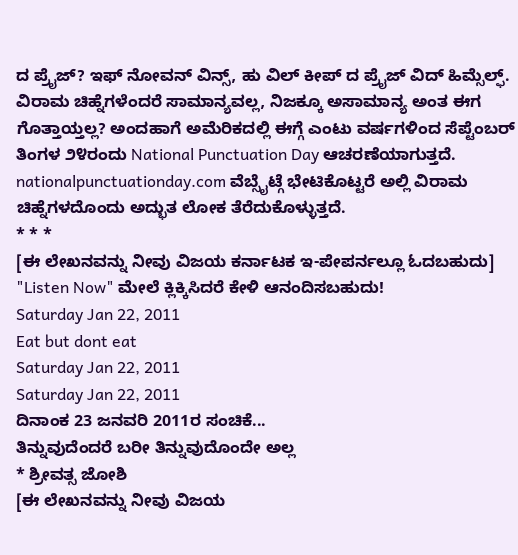ದ ಪ್ರೈಜ್? ಇಫ್ ನೋವನ್ ವಿನ್ಸ್, ಹು ವಿಲ್ ಕೀಪ್ ದ ಪ್ರೈಜ್ ವಿದ್ ಹಿಮ್ಸೆಲ್ಫ್.
ವಿರಾಮ ಚಿಹ್ನೆಗಳೆಂದರೆ ಸಾಮಾನ್ಯವಲ್ಲ, ನಿಜಕ್ಕೂ ಅಸಾಮಾನ್ಯ ಅಂತ ಈಗ ಗೊತ್ತಾಯ್ತಲ್ಲ? ಅಂದಹಾಗೆ ಅಮೆರಿಕದಲ್ಲಿ ಈಗ್ಗೆ ಎಂಟು ವರ್ಷಗಳಿಂದ ಸೆಪ್ಟೆಂಬರ್ ತಿಂಗಳ ೨೪ರಂದು National Punctuation Day ಆಚರಣೆಯಾಗುತ್ತದೆ. nationalpunctuationday.com ವೆಬ್ಸೈಟ್ಗೆ ಭೇಟಿಕೊಟ್ಟರೆ ಅಲ್ಲಿ ವಿರಾಮ ಚಿಹ್ನೆಗಳದೊಂದು ಅದ್ಭುತ ಲೋಕ ತೆರೆದುಕೊಳ್ಳುತ್ತದೆ.
* * *
[ಈ ಲೇಖನವನ್ನು ನೀವು ವಿಜಯ ಕರ್ನಾಟಕ ಇ-ಪೇಪರ್ನಲ್ಲೂ ಓದಬಹುದು]
"Listen Now" ಮೇಲೆ ಕ್ಲಿಕ್ಕಿಸಿದರೆ ಕೇಳಿ ಆನಂದಿಸಬಹುದು!
Saturday Jan 22, 2011
Eat but dont eat
Saturday Jan 22, 2011
Saturday Jan 22, 2011
ದಿನಾಂಕ 23 ಜನವರಿ 2011ರ ಸಂಚಿಕೆ...
ತಿನ್ನುವುದೆಂದರೆ ಬರೀ ತಿನ್ನುವುದೊಂದೇ ಅಲ್ಲ
* ಶ್ರೀವತ್ಸ ಜೋಶಿ
[ಈ ಲೇಖನವನ್ನು ನೀವು ವಿಜಯ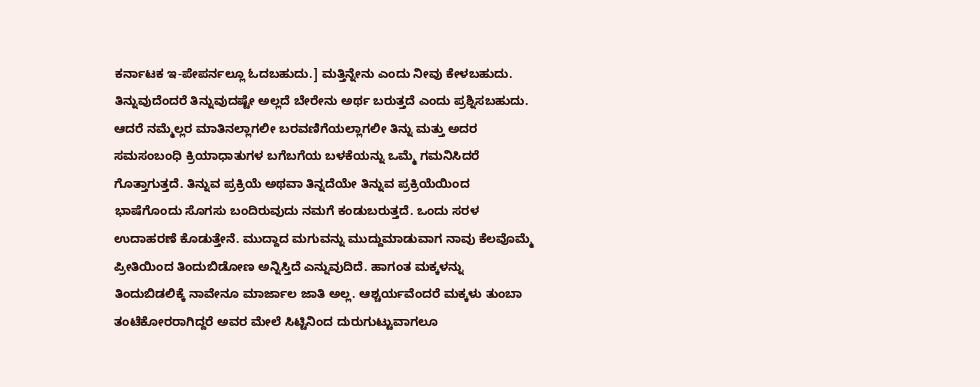ಕರ್ನಾಟಕ ಇ-ಪೇಪರ್ನಲ್ಲೂ ಓದಬಹುದು.] ಮತ್ತಿನ್ನೇನು ಎಂದು ನೀವು ಕೇಳಬಹುದು. ತಿನ್ನುವುದೆಂದರೆ ತಿನ್ನುವುದಷ್ಟೇ ಅಲ್ಲದೆ ಬೇರೇನು ಅರ್ಥ ಬರುತ್ತದೆ ಎಂದು ಪ್ರಶ್ನಿಸಬಹುದು. ಆದರೆ ನಮ್ಮೆಲ್ಲರ ಮಾತಿನಲ್ಲಾಗಲೀ ಬರವಣಿಗೆಯಲ್ಲಾಗಲೀ ತಿನ್ನು ಮತ್ತು ಅದರ ಸಮಸಂಬಂಧಿ ಕ್ರಿಯಾಧಾತುಗಳ ಬಗೆಬಗೆಯ ಬಳಕೆಯನ್ನು ಒಮ್ಮೆ ಗಮನಿಸಿದರೆ ಗೊತ್ತಾಗುತ್ತದೆ. ತಿನ್ನುವ ಪ್ರಕ್ರಿಯೆ ಅಥವಾ ತಿನ್ನದೆಯೇ ತಿನ್ನುವ ಪ್ರಕ್ರಿಯೆಯಿಂದ ಭಾಷೆಗೊಂದು ಸೊಗಸು ಬಂದಿರುವುದು ನಮಗೆ ಕಂಡುಬರುತ್ತದೆ. ಒಂದು ಸರಳ ಉದಾಹರಣೆ ಕೊಡುತ್ತೇನೆ. ಮುದ್ದಾದ ಮಗುವನ್ನು ಮುದ್ದುಮಾಡುವಾಗ ನಾವು ಕೆಲವೊಮ್ಮೆ ಪ್ರೀತಿಯಿಂದ ತಿಂದುಬಿಡೋಣ ಅನ್ನಿಸ್ತಿದೆ ಎನ್ನುವುದಿದೆ. ಹಾಗಂತ ಮಕ್ಕಳನ್ನು ತಿಂದುಬಿಡಲಿಕ್ಕೆ ನಾವೇನೂ ಮಾರ್ಜಾಲ ಜಾತಿ ಅಲ್ಲ. ಆಶ್ಚರ್ಯವೆಂದರೆ ಮಕ್ಕಳು ತುಂಬಾ ತಂಟೆಕೋರರಾಗಿದ್ದರೆ ಅವರ ಮೇಲೆ ಸಿಟ್ಟಿನಿಂದ ದುರುಗುಟ್ಟುವಾಗಲೂ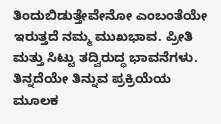ತಿಂದುಬಿಡುತ್ತೇವೇನೋ ಎಂಬಂತೆಯೇ ಇರುತ್ತದೆ ನಮ್ಮ ಮುಖಭಾವ. ಪ್ರೀತಿ ಮತ್ತು ಸಿಟ್ಟು ತದ್ವಿರುದ್ಧ ಭಾವನೆಗಳು. ತಿನ್ನದೆಯೇ ತಿನ್ನುವ ಪ್ರಕ್ರಿಯೆಯ ಮೂಲಕ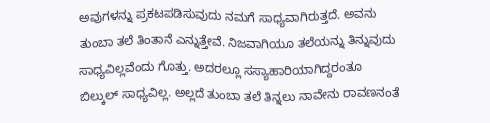ಅವುಗಳನ್ನು ಪ್ರಕಟಪಡಿಸುವುದು ನಮಗೆ ಸಾಧ್ಯವಾಗಿರುತ್ತದೆ. ಅವನು ತುಂಬಾ ತಲೆ ತಿಂತಾನೆ ಎನ್ನುತ್ತೇವೆ. ನಿಜವಾಗಿಯೂ ತಲೆಯನ್ನು ತಿನ್ನುವುದು ಸಾಧ್ಯವಿಲ್ಲವೆಂದು ಗೊತ್ತು. ಅದರಲ್ಲೂ ಸಸ್ಯಾಹಾರಿಯಾಗಿದ್ದರಂತೂ ಬಿಲ್ಕುಲ್ ಸಾಧ್ಯವಿಲ್ಲ. ಅಲ್ಲದೆ ತುಂಬಾ ತಲೆ ತಿನ್ನಲು ನಾವೇನು ರಾವಣನಂತೆ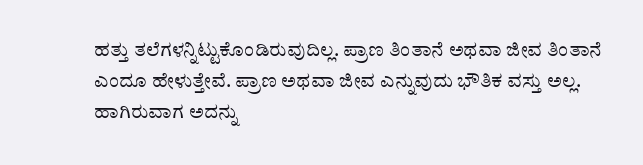ಹತ್ತು ತಲೆಗಳನ್ನಿಟ್ಟುಕೊಂಡಿರುವುದಿಲ್ಲ. ಪ್ರಾಣ ತಿಂತಾನೆ ಅಥವಾ ಜೀವ ತಿಂತಾನೆ ಎಂದೂ ಹೇಳುತ್ತೇವೆ. ಪ್ರಾಣ ಅಥವಾ ಜೀವ ಎನ್ನುವುದು ಭೌತಿಕ ವಸ್ತು ಅಲ್ಲ. ಹಾಗಿರುವಾಗ ಅದನ್ನು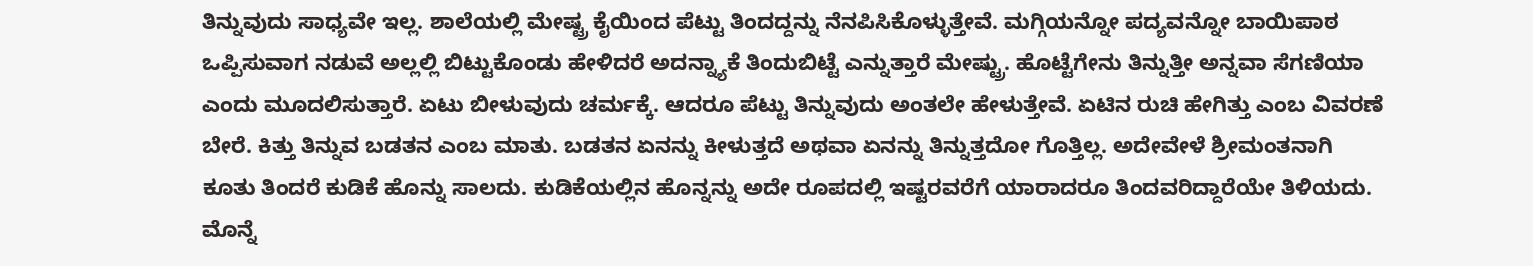ತಿನ್ನುವುದು ಸಾಧ್ಯವೇ ಇಲ್ಲ. ಶಾಲೆಯಲ್ಲಿ ಮೇಷ್ಟ್ರ ಕೈಯಿಂದ ಪೆಟ್ಟು ತಿಂದದ್ದನ್ನು ನೆನಪಿಸಿಕೊಳ್ಳುತ್ತೇವೆ. ಮಗ್ಗಿಯನ್ನೋ ಪದ್ಯವನ್ನೋ ಬಾಯಿಪಾಠ ಒಪ್ಪಿಸುವಾಗ ನಡುವೆ ಅಲ್ಲಲ್ಲಿ ಬಿಟ್ಟುಕೊಂಡು ಹೇಳಿದರೆ ಅದನ್ನ್ಯಾಕೆ ತಿಂದುಬಿಟ್ಟೆ ಎನ್ನುತ್ತಾರೆ ಮೇಷ್ಟ್ರು. ಹೊಟ್ಟೆಗೇನು ತಿನ್ನುತ್ತೀ ಅನ್ನವಾ ಸೆಗಣಿಯಾ ಎಂದು ಮೂದಲಿಸುತ್ತಾರೆ. ಏಟು ಬೀಳುವುದು ಚರ್ಮಕ್ಕೆ. ಆದರೂ ಪೆಟ್ಟು ತಿನ್ನುವುದು ಅಂತಲೇ ಹೇಳುತ್ತೇವೆ. ಏಟಿನ ರುಚಿ ಹೇಗಿತ್ತು ಎಂಬ ವಿವರಣೆ ಬೇರೆ. ಕಿತ್ತು ತಿನ್ನುವ ಬಡತನ ಎಂಬ ಮಾತು. ಬಡತನ ಏನನ್ನು ಕೀಳುತ್ತದೆ ಅಥವಾ ಏನನ್ನು ತಿನ್ನುತ್ತದೋ ಗೊತ್ತಿಲ್ಲ. ಅದೇವೇಳೆ ಶ್ರೀಮಂತನಾಗಿ ಕೂತು ತಿಂದರೆ ಕುಡಿಕೆ ಹೊನ್ನು ಸಾಲದು. ಕುಡಿಕೆಯಲ್ಲಿನ ಹೊನ್ನನ್ನು ಅದೇ ರೂಪದಲ್ಲಿ ಇಷ್ಟರವರೆಗೆ ಯಾರಾದರೂ ತಿಂದವರಿದ್ದಾರೆಯೇ ತಿಳಿಯದು. ಮೊನ್ನೆ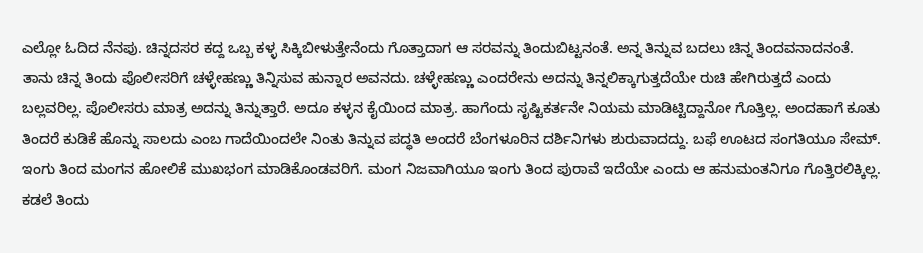ಎಲ್ಲೋ ಓದಿದ ನೆನಪು. ಚಿನ್ನದಸರ ಕದ್ದ ಒಬ್ಬ ಕಳ್ಳ ಸಿಕ್ಕಿಬೀಳುತ್ತೇನೆಂದು ಗೊತ್ತಾದಾಗ ಆ ಸರವನ್ನು ತಿಂದುಬಿಟ್ಟನಂತೆ. ಅನ್ನ ತಿನ್ನುವ ಬದಲು ಚಿನ್ನ ತಿಂದವನಾದನಂತೆ. ತಾನು ಚಿನ್ನ ತಿಂದು ಪೊಲೀಸರಿಗೆ ಚಳ್ಳೇಹಣ್ಣು ತಿನ್ನಿಸುವ ಹುನ್ನಾರ ಅವನದು. ಚಳ್ಳೇಹಣ್ಣು ಎಂದರೇನು ಅದನ್ನು ತಿನ್ನಲಿಕ್ಕಾಗುತ್ತದೆಯೇ ರುಚಿ ಹೇಗಿರುತ್ತದೆ ಎಂದು ಬಲ್ಲವರಿಲ್ಲ. ಪೊಲೀಸರು ಮಾತ್ರ ಅದನ್ನು ತಿನ್ನುತ್ತಾರೆ. ಅದೂ ಕಳ್ಳನ ಕೈಯಿಂದ ಮಾತ್ರ. ಹಾಗೆಂದು ಸೃಷ್ಟಿಕರ್ತನೇ ನಿಯಮ ಮಾಡಿಟ್ಟಿದ್ದಾನೋ ಗೊತ್ತಿಲ್ಲ. ಅಂದಹಾಗೆ ಕೂತು ತಿಂದರೆ ಕುಡಿಕೆ ಹೊನ್ನು ಸಾಲದು ಎಂಬ ಗಾದೆಯಿಂದಲೇ ನಿಂತು ತಿನ್ನುವ ಪದ್ಧತಿ ಅಂದರೆ ಬೆಂಗಳೂರಿನ ದರ್ಶಿನಿಗಳು ಶುರುವಾದದ್ದು. ಬಫೆ ಊಟದ ಸಂಗತಿಯೂ ಸೇಮ್. ಇಂಗು ತಿಂದ ಮಂಗನ ಹೋಲಿಕೆ ಮುಖಭಂಗ ಮಾಡಿಕೊಂಡವರಿಗೆ. ಮಂಗ ನಿಜವಾಗಿಯೂ ಇಂಗು ತಿಂದ ಪುರಾವೆ ಇದೆಯೇ ಎಂದು ಆ ಹನುಮಂತನಿಗೂ ಗೊತ್ತಿರಲಿಕ್ಕಿಲ್ಲ. ಕಡಲೆ ತಿಂದು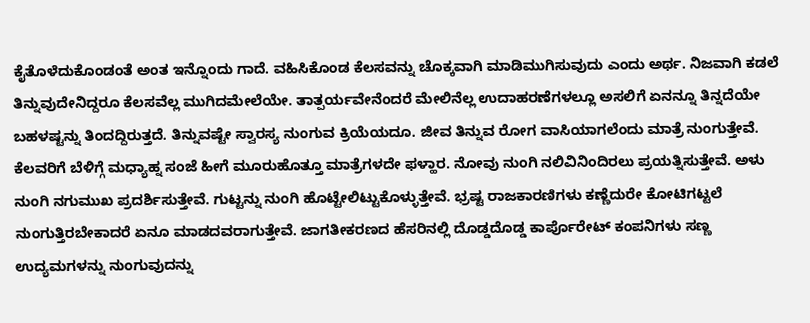ಕೈತೊಳೆದುಕೊಂಡಂತೆ ಅಂತ ಇನ್ನೊಂದು ಗಾದೆ. ವಹಿಸಿಕೊಂಡ ಕೆಲಸವನ್ನು ಚೊಕ್ಕವಾಗಿ ಮಾಡಿಮುಗಿಸುವುದು ಎಂದು ಅರ್ಥ. ನಿಜವಾಗಿ ಕಡಲೆ ತಿನ್ನುವುದೇನಿದ್ದರೂ ಕೆಲಸವೆಲ್ಲ ಮುಗಿದಮೇಲೆಯೇ. ತಾತ್ಪರ್ಯವೇನೆಂದರೆ ಮೇಲಿನೆಲ್ಲ ಉದಾಹರಣೆಗಳಲ್ಲೂ ಅಸಲಿಗೆ ಏನನ್ನೂ ತಿನ್ನದೆಯೇ ಬಹಳಷ್ಟನ್ನು ತಿಂದದ್ದಿರುತ್ತದೆ. ತಿನ್ನುವಷ್ಟೇ ಸ್ವಾರಸ್ಯ ನುಂಗುವ ಕ್ರಿಯೆಯದೂ. ಜೀವ ತಿನ್ನುವ ರೋಗ ವಾಸಿಯಾಗಲೆಂದು ಮಾತ್ರೆ ನುಂಗುತ್ತೇವೆ. ಕೆಲವರಿಗೆ ಬೆಳಿಗ್ಗೆ ಮಧ್ಯಾಹ್ನ ಸಂಜೆ ಹೀಗೆ ಮೂರುಹೊತ್ತೂ ಮಾತ್ರೆಗಳದೇ ಫಳ್ಹಾರ. ನೋವು ನುಂಗಿ ನಲಿವಿನಿಂದಿರಲು ಪ್ರಯತ್ನಿಸುತ್ತೇವೆ. ಅಳು ನುಂಗಿ ನಗುಮುಖ ಪ್ರದರ್ಶಿಸುತ್ತೇವೆ. ಗುಟ್ಟನ್ನು ನುಂಗಿ ಹೊಟ್ಟೇಲಿಟ್ಟುಕೊಳ್ಳುತ್ತೇವೆ. ಭ್ರಷ್ಟ ರಾಜಕಾರಣಿಗಳು ಕಣ್ಣೆದುರೇ ಕೋಟಿಗಟ್ಟಲೆ ನುಂಗುತ್ತಿರಬೇಕಾದರೆ ಏನೂ ಮಾಡದವರಾಗುತ್ತೇವೆ. ಜಾಗತೀಕರಣದ ಹೆಸರಿನಲ್ಲಿ ದೊಡ್ಡದೊಡ್ಡ ಕಾರ್ಪೊರೇಟ್ ಕಂಪನಿಗಳು ಸಣ್ಣ ಉದ್ಯಮಗಳನ್ನು ನುಂಗುವುದನ್ನು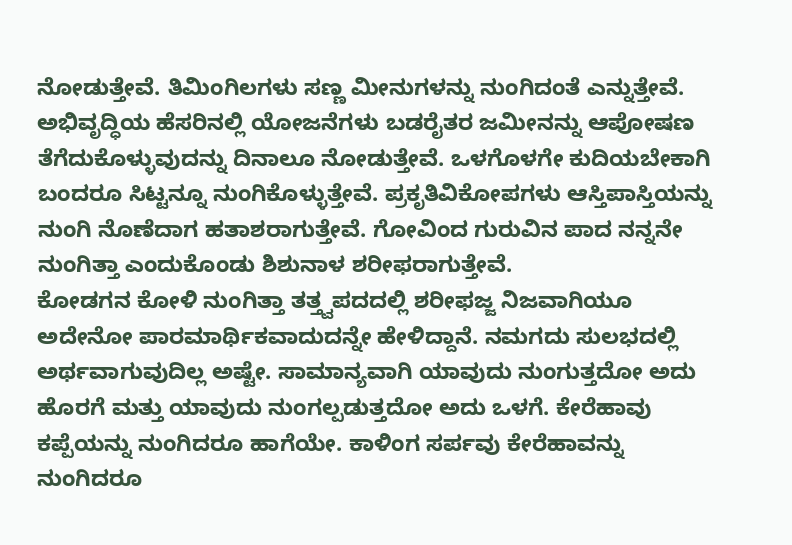ನೋಡುತ್ತೇವೆ. ತಿಮಿಂಗಿಲಗಳು ಸಣ್ಣ ಮೀನುಗಳನ್ನು ನುಂಗಿದಂತೆ ಎನ್ನುತ್ತೇವೆ. ಅಭಿವೃದ್ಧಿಯ ಹೆಸರಿನಲ್ಲಿ ಯೋಜನೆಗಳು ಬಡರೈತರ ಜಮೀನನ್ನು ಆಪೋಷಣ ತೆಗೆದುಕೊಳ್ಳುವುದನ್ನು ದಿನಾಲೂ ನೋಡುತ್ತೇವೆ. ಒಳಗೊಳಗೇ ಕುದಿಯಬೇಕಾಗಿ ಬಂದರೂ ಸಿಟ್ಟನ್ನೂ ನುಂಗಿಕೊಳ್ಳುತ್ತೇವೆ. ಪ್ರಕೃತಿವಿಕೋಪಗಳು ಆಸ್ತಿಪಾಸ್ತಿಯನ್ನು ನುಂಗಿ ನೊಣೆದಾಗ ಹತಾಶರಾಗುತ್ತೇವೆ. ಗೋವಿಂದ ಗುರುವಿನ ಪಾದ ನನ್ನನೇ ನುಂಗಿತ್ತಾ ಎಂದುಕೊಂಡು ಶಿಶುನಾಳ ಶರೀಫರಾಗುತ್ತೇವೆ.
ಕೋಡಗನ ಕೋಳಿ ನುಂಗಿತ್ತಾ ತತ್ತ್ವಪದದಲ್ಲಿ ಶರೀಫಜ್ಜ ನಿಜವಾಗಿಯೂ ಅದೇನೋ ಪಾರಮಾರ್ಥಿಕವಾದುದನ್ನೇ ಹೇಳಿದ್ದಾನೆ. ನಮಗದು ಸುಲಭದಲ್ಲಿ ಅರ್ಥವಾಗುವುದಿಲ್ಲ ಅಷ್ಟೇ. ಸಾಮಾನ್ಯವಾಗಿ ಯಾವುದು ನುಂಗುತ್ತದೋ ಅದು ಹೊರಗೆ ಮತ್ತು ಯಾವುದು ನುಂಗಲ್ಪಡುತ್ತದೋ ಅದು ಒಳಗೆ. ಕೇರೆಹಾವು ಕಪ್ಪೆಯನ್ನು ನುಂಗಿದರೂ ಹಾಗೆಯೇ. ಕಾಳಿಂಗ ಸರ್ಪವು ಕೇರೆಹಾವನ್ನು ನುಂಗಿದರೂ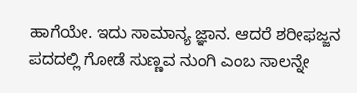ಹಾಗೆಯೇ. ಇದು ಸಾಮಾನ್ಯ ಜ್ಞಾನ. ಆದರೆ ಶರೀಫಜ್ಜನ ಪದದಲ್ಲಿ ಗೋಡೆ ಸುಣ್ಣವ ನುಂಗಿ ಎಂಬ ಸಾಲನ್ನೇ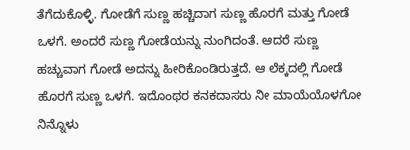ತೆಗೆದುಕೊಳ್ಳಿ. ಗೋಡೆಗೆ ಸುಣ್ಣ ಹಚ್ಚಿದಾಗ ಸುಣ್ಣ ಹೊರಗೆ ಮತ್ತು ಗೋಡೆ ಒಳಗೆ. ಅಂದರೆ ಸುಣ್ಣ ಗೋಡೆಯನ್ನು ನುಂಗಿದಂತೆ. ಆದರೆ ಸುಣ್ಣ ಹಚ್ಚುವಾಗ ಗೋಡೆ ಅದನ್ನು ಹೀರಿಕೊಂಡಿರುತ್ತದೆ. ಆ ಲೆಕ್ಕದಲ್ಲಿ ಗೋಡೆ ಹೊರಗೆ ಸುಣ್ಣ ಒಳಗೆ. ಇದೊಂಥರ ಕನಕದಾಸರು ನೀ ಮಾಯೆಯೊಳಗೋ ನಿನ್ನೊಳು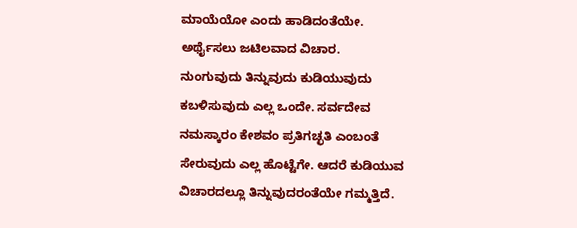ಮಾಯೆಯೋ ಎಂದು ಹಾಡಿದಂತೆಯೇ. ಅರ್ಥೈಸಲು ಜಟಿಲವಾದ ವಿಚಾರ.
ನುಂಗುವುದು ತಿನ್ನುವುದು ಕುಡಿಯುವುದು ಕಬಳಿಸುವುದು ಎಲ್ಲ ಒಂದೇ. ಸರ್ವದೇವ ನಮಸ್ಕಾರಂ ಕೇಶವಂ ಪ್ರತಿಗಚ್ಛತಿ ಎಂಬಂತೆ ಸೇರುವುದು ಎಲ್ಲ ಹೊಟ್ಟೆಗೇ. ಆದರೆ ಕುಡಿಯುವ ವಿಚಾರದಲ್ಲೂ ತಿನ್ನುವುದರಂತೆಯೇ ಗಮ್ಮತ್ತಿದೆ.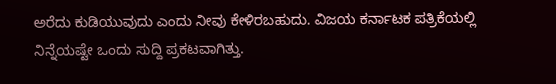ಅರೆದು ಕುಡಿಯುವುದು ಎಂದು ನೀವು ಕೇಳಿರಬಹುದು. ವಿಜಯ ಕರ್ನಾಟಕ ಪತ್ರಿಕೆಯಲ್ಲಿ ನಿನ್ನೆಯಷ್ಟೇ ಒಂದು ಸುದ್ದಿ ಪ್ರಕಟವಾಗಿತ್ತು.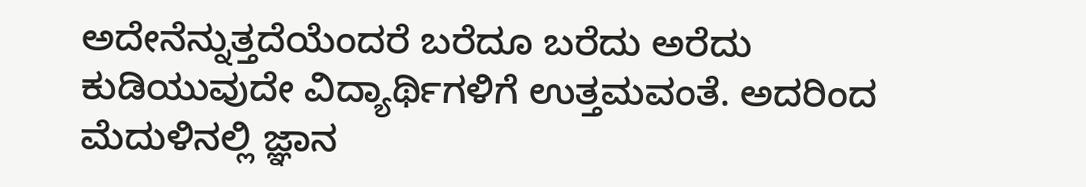ಅದೇನೆನ್ನುತ್ತದೆಯೆಂದರೆ ಬರೆದೂ ಬರೆದು ಅರೆದು ಕುಡಿಯುವುದೇ ವಿದ್ಯಾರ್ಥಿಗಳಿಗೆ ಉತ್ತಮವಂತೆ. ಅದರಿಂದ ಮೆದುಳಿನಲ್ಲಿ ಜ್ಞಾನ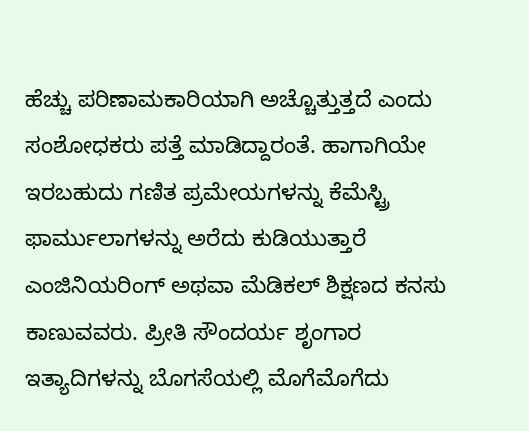ಹೆಚ್ಚು ಪರಿಣಾಮಕಾರಿಯಾಗಿ ಅಚ್ಚೊತ್ತುತ್ತದೆ ಎಂದು ಸಂಶೋಧಕರು ಪತ್ತೆ ಮಾಡಿದ್ದಾರಂತೆ. ಹಾಗಾಗಿಯೇ ಇರಬಹುದು ಗಣಿತ ಪ್ರಮೇಯಗಳನ್ನು ಕೆಮೆಸ್ಟ್ರಿ ಫಾರ್ಮುಲಾಗಳನ್ನು ಅರೆದು ಕುಡಿಯುತ್ತಾರೆ ಎಂಜಿನಿಯರಿಂಗ್ ಅಥವಾ ಮೆಡಿಕಲ್ ಶಿಕ್ಷಣದ ಕನಸು ಕಾಣುವವರು. ಪ್ರೀತಿ ಸೌಂದರ್ಯ ಶೃಂಗಾರ ಇತ್ಯಾದಿಗಳನ್ನು ಬೊಗಸೆಯಲ್ಲಿ ಮೊಗೆಮೊಗೆದು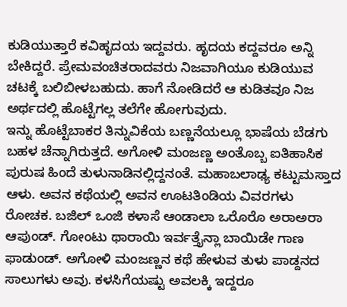ಕುಡಿಯುತ್ತಾರೆ ಕವಿಹೃದಯ ಇದ್ದವರು. ಹೃದಯ ಕದ್ದವರೂ ಅನ್ನಿ ಬೇಕಿದ್ದರೆ. ಪ್ರೇಮವಂಚಿತರಾದವರು ನಿಜವಾಗಿಯೂ ಕುಡಿಯುವ ಚಟಕ್ಕೆ ಬಲಿಬೀಳಬಹುದು. ಹಾಗೆ ನೋಡಿದರೆ ಆ ಕುಡಿತವೂ ನಿಜ ಅರ್ಥದಲ್ಲಿ ಹೊಟ್ಟೆಗಲ್ಲ ತಲೆಗೇ ಹೋಗುವುದು.
ಇನ್ನು ಹೊಟ್ಟೆಬಾಕರ ತಿನ್ನುವಿಕೆಯ ಬಣ್ಣನೆಯಲ್ಲೂ ಭಾಷೆಯ ಬೆಡಗು ಬಹಳ ಚೆನ್ನಾಗಿರುತ್ತದೆ. ಅಗೋಳಿ ಮಂಜಣ್ಣ ಅಂತೊಬ್ಬ ಐತಿಹಾಸಿಕ ಪುರುಷ ಹಿಂದೆ ತುಳುನಾಡಿನಲ್ಲಿದ್ದನಂತೆ. ಮಹಾಬಲಾಢ್ಯ ಕಟ್ಟುಮಸ್ತಾದ ಆಳು. ಅವನ ಕಥೆಯಲ್ಲಿ ಅವನ ಊಟತಿಂಡಿಯ ವಿವರಗಳು ರೋಚಕ. ಬಜಿಲ್ ಒಂಜಿ ಕಳಾಸೆ ಆಂಡಾಲಾ ಒರೊರೊ ಅರಾಅರಾ ಆಪುಂಡ್. ಗೋಂಟು ಥಾರಾಯಿ ಇರ್ವತ್ತೈನ್ಲಾ ಬಾಯಿಡೇ ಗಾಣ ಫಾಡುಂಡ್. ಅಗೋಳಿ ಮಂಜಣ್ಣನ ಕಥೆ ಹೇಳುವ ತುಳು ಪಾಡ್ದನದ ಸಾಲುಗಳು ಅವು. ಕಳಸಿಗೆಯಷ್ಟು ಅವಲಕ್ಕಿ ಇದ್ದರೂ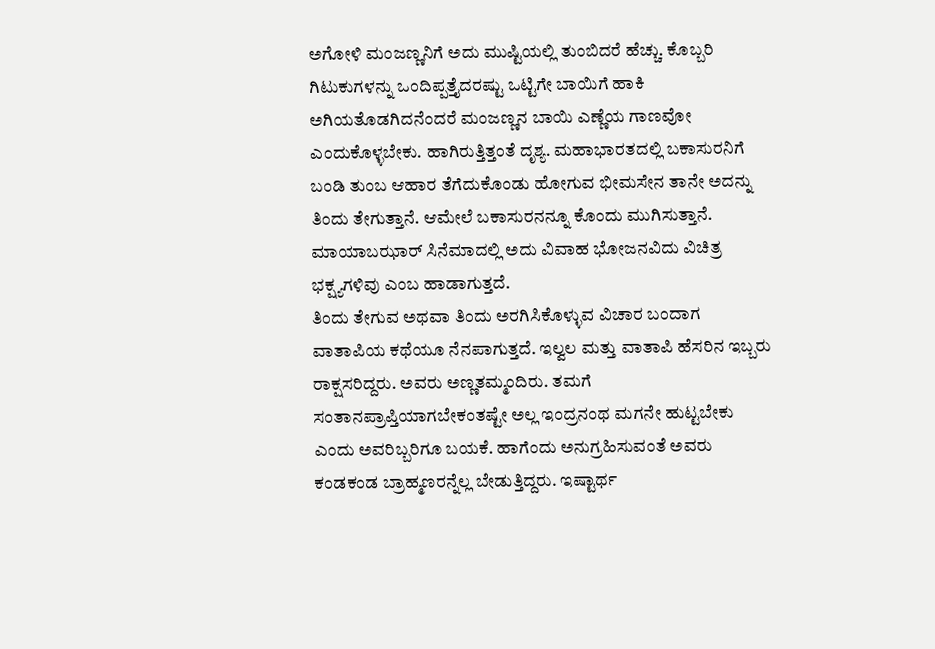ಅಗೋಳಿ ಮಂಜಣ್ಣನಿಗೆ ಅದು ಮುಷ್ಟಿಯಲ್ಲಿ ತುಂಬಿದರೆ ಹೆಚ್ಚು. ಕೊಬ್ಬರಿ ಗಿಟುಕುಗಳನ್ನು ಒಂದಿಪ್ಪತ್ತೈದರಷ್ಟು ಒಟ್ಟಿಗೇ ಬಾಯಿಗೆ ಹಾಕಿ ಅಗಿಯತೊಡಗಿದನೆಂದರೆ ಮಂಜಣ್ಣನ ಬಾಯಿ ಎಣ್ಣೆಯ ಗಾಣವೋ ಎಂದುಕೊಳ್ಳಬೇಕು. ಹಾಗಿರುತ್ತಿತ್ತಂತೆ ದೃಶ್ಯ. ಮಹಾಭಾರತದಲ್ಲಿ ಬಕಾಸುರನಿಗೆ ಬಂಡಿ ತುಂಬ ಆಹಾರ ತೆಗೆದುಕೊಂಡು ಹೋಗುವ ಭೀಮಸೇನ ತಾನೇ ಅದನ್ನು ತಿಂದು ತೇಗುತ್ತಾನೆ. ಆಮೇಲೆ ಬಕಾಸುರನನ್ನೂ ಕೊಂದು ಮುಗಿಸುತ್ತಾನೆ. ಮಾಯಾಬಝಾರ್ ಸಿನೆಮಾದಲ್ಲಿ ಅದು ವಿವಾಹ ಭೋಜನವಿದು ವಿಚಿತ್ರ ಭಕ್ಷ್ಯಗಳಿವು ಎಂಬ ಹಾಡಾಗುತ್ತದೆ.
ತಿಂದು ತೇಗುವ ಅಥವಾ ತಿಂದು ಅರಗಿಸಿಕೊಳ್ಳುವ ವಿಚಾರ ಬಂದಾಗ ವಾತಾಪಿಯ ಕಥೆಯೂ ನೆನಪಾಗುತ್ತದೆ. ಇಲ್ವಲ ಮತ್ತು ವಾತಾಪಿ ಹೆಸರಿನ ಇಬ್ಬರು ರಾಕ್ಷಸರಿದ್ದರು. ಅವರು ಅಣ್ಣತಮ್ಮಂದಿರು. ತಮಗೆ ಸಂತಾನಪ್ರಾಪ್ತಿಯಾಗಬೇಕಂತಷ್ಟೇ ಅಲ್ಲ ಇಂದ್ರನಂಥ ಮಗನೇ ಹುಟ್ಟಬೇಕು ಎಂದು ಅವರಿಬ್ಬರಿಗೂ ಬಯಕೆ. ಹಾಗೆಂದು ಅನುಗ್ರಹಿಸುವಂತೆ ಅವರು ಕಂಡಕಂಡ ಬ್ರಾಹ್ಮಣರನ್ನೆಲ್ಲ ಬೇಡುತ್ತಿದ್ದರು. ಇಷ್ಟಾರ್ಥ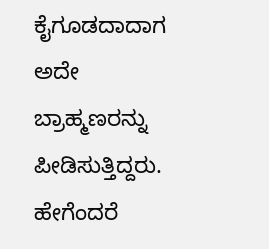ಕೈಗೂಡದಾದಾಗ ಅದೇ ಬ್ರಾಹ್ಮಣರನ್ನು ಪೀಡಿಸುತ್ತಿದ್ದರು. ಹೇಗೆಂದರೆ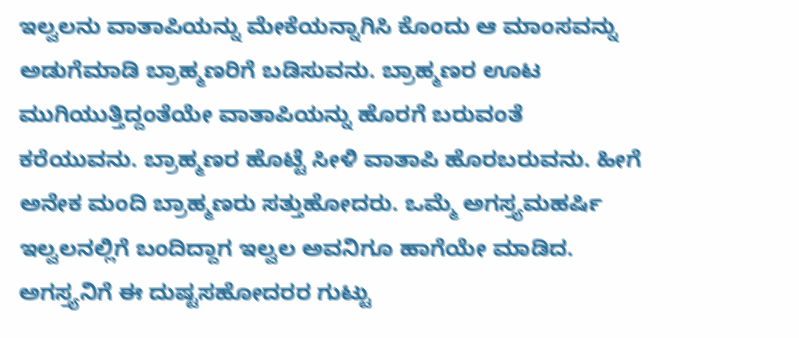ಇಲ್ವಲನು ವಾತಾಪಿಯನ್ನು ಮೇಕೆಯನ್ನಾಗಿಸಿ ಕೊಂದು ಆ ಮಾಂಸವನ್ನು ಅಡುಗೆಮಾಡಿ ಬ್ರಾಹ್ಮಣರಿಗೆ ಬಡಿಸುವನು. ಬ್ರಾಹ್ಮಣರ ಊಟ ಮುಗಿಯುತ್ತಿದ್ದಂತೆಯೇ ವಾತಾಪಿಯನ್ನು ಹೊರಗೆ ಬರುವಂತೆ ಕರೆಯುವನು. ಬ್ರಾಹ್ಮಣರ ಹೊಟ್ಟೆ ಸೀಳಿ ವಾತಾಪಿ ಹೊರಬರುವನು. ಹೀಗೆ ಅನೇಕ ಮಂದಿ ಬ್ರಾಹ್ಮಣರು ಸತ್ತುಹೋದರು. ಒಮ್ಮೆ ಅಗಸ್ತ್ಯಮಹರ್ಷಿ ಇಲ್ವಲನಲ್ಲಿಗೆ ಬಂದಿದ್ದಾಗ ಇಲ್ವಲ ಅವನಿಗೂ ಹಾಗೆಯೇ ಮಾಡಿದ. ಅಗಸ್ತ್ಯನಿಗೆ ಈ ದುಷ್ಟಸಹೋದರರ ಗುಟ್ಟು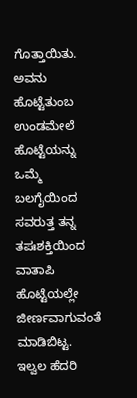ಗೊತ್ತಾಯಿತು. ಅವನು ಹೊಟ್ಟೆತುಂಬ ಉಂಡಮೇಲೆ ಹೊಟ್ಟೆಯನ್ನು ಒಮ್ಮೆ ಬಲಗೈಯಿಂದ ಸವರುತ್ತ ತನ್ನ ತಪಃಶಕ್ತಿಯಿಂದ ವಾತಾಪಿ ಹೊಟ್ಟೆಯಲ್ಲೇ ಜೀರ್ಣವಾಗುವಂತೆ ಮಾಡಿಬಿಟ್ಟ. ಇಲ್ವಲ ಹೆದರಿ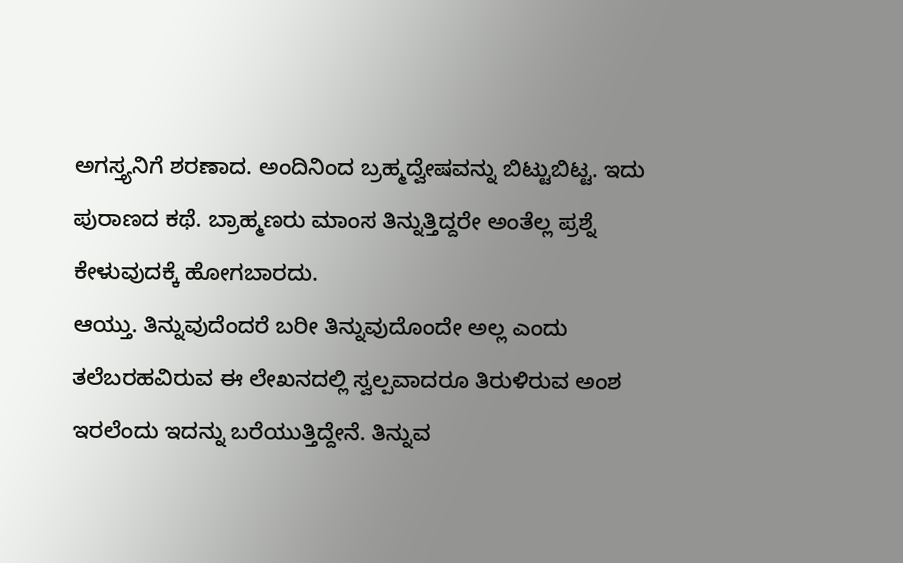ಅಗಸ್ತ್ಯನಿಗೆ ಶರಣಾದ. ಅಂದಿನಿಂದ ಬ್ರಹ್ಮದ್ವೇಷವನ್ನು ಬಿಟ್ಟುಬಿಟ್ಟ. ಇದು ಪುರಾಣದ ಕಥೆ. ಬ್ರಾಹ್ಮಣರು ಮಾಂಸ ತಿನ್ನುತ್ತಿದ್ದರೇ ಅಂತೆಲ್ಲ ಪ್ರಶ್ನೆ ಕೇಳುವುದಕ್ಕೆ ಹೋಗಬಾರದು.
ಆಯ್ತು. ತಿನ್ನುವುದೆಂದರೆ ಬರೀ ತಿನ್ನುವುದೊಂದೇ ಅಲ್ಲ ಎಂದು ತಲೆಬರಹವಿರುವ ಈ ಲೇಖನದಲ್ಲಿ ಸ್ವಲ್ಪವಾದರೂ ತಿರುಳಿರುವ ಅಂಶ ಇರಲೆಂದು ಇದನ್ನು ಬರೆಯುತ್ತಿದ್ದೇನೆ. ತಿನ್ನುವ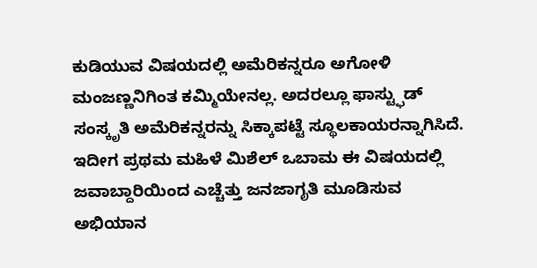ಕುಡಿಯುವ ವಿಷಯದಲ್ಲಿ ಅಮೆರಿಕನ್ನರೂ ಅಗೋಳಿ ಮಂಜಣ್ಣನಿಗಿಂತ ಕಮ್ಮಿಯೇನಲ್ಲ. ಅದರಲ್ಲೂ ಫಾಸ್ಟ್ಫುಡ್ ಸಂಸ್ಕೃತಿ ಅಮೆರಿಕನ್ನರನ್ನು ಸಿಕ್ಕಾಪಟ್ಟೆ ಸ್ಥೂಲಕಾಯರನ್ನಾಗಿಸಿದೆ. ಇದೀಗ ಪ್ರಥಮ ಮಹಿಳೆ ಮಿಶೆಲ್ ಒಬಾಮ ಈ ವಿಷಯದಲ್ಲಿ ಜವಾಬ್ದಾರಿಯಿಂದ ಎಚ್ಚೆತ್ತು ಜನಜಾಗೃತಿ ಮೂಡಿಸುವ ಅಭಿಯಾನ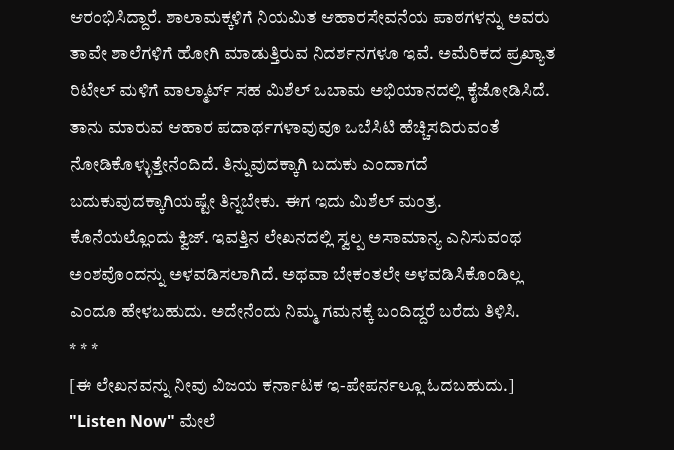ಆರಂಭಿಸಿದ್ದಾರೆ. ಶಾಲಾಮಕ್ಕಳಿಗೆ ನಿಯಮಿತ ಆಹಾರಸೇವನೆಯ ಪಾಠಗಳನ್ನು ಅವರು ತಾವೇ ಶಾಲೆಗಳಿಗೆ ಹೋಗಿ ಮಾಡುತ್ತಿರುವ ನಿದರ್ಶನಗಳೂ ಇವೆ. ಅಮೆರಿಕದ ಪ್ರಖ್ಯಾತ ರಿಟೇಲ್ ಮಳಿಗೆ ವಾಲ್ಮಾರ್ಟ್ ಸಹ ಮಿಶೆಲ್ ಒಬಾಮ ಅಭಿಯಾನದಲ್ಲಿ ಕೈಜೋಡಿಸಿದೆ. ತಾನು ಮಾರುವ ಆಹಾರ ಪದಾರ್ಥಗಳಾವುವೂ ಒಬೆಸಿಟಿ ಹೆಚ್ಚಿಸದಿರುವಂತೆ ನೋಡಿಕೊಳ್ಳುತ್ತೇನೆಂದಿದೆ. ತಿನ್ನುವುದಕ್ಕಾಗಿ ಬದುಕು ಎಂದಾಗದೆ ಬದುಕುವುದಕ್ಕಾಗಿಯಷ್ಟೇ ತಿನ್ನಬೇಕು. ಈಗ ಇದು ಮಿಶೆಲ್ ಮಂತ್ರ.
ಕೊನೆಯಲ್ಲೊಂದು ಕ್ವಿಜ್. ಇವತ್ತಿನ ಲೇಖನದಲ್ಲಿ ಸ್ವಲ್ಪ ಅಸಾಮಾನ್ಯ ಎನಿಸುವಂಥ ಅಂಶವೊಂದನ್ನು ಅಳವಡಿಸಲಾಗಿದೆ. ಅಥವಾ ಬೇಕಂತಲೇ ಅಳವಡಿಸಿಕೊಂಡಿಲ್ಲ ಎಂದೂ ಹೇಳಬಹುದು. ಅದೇನೆಂದು ನಿಮ್ಮ ಗಮನಕ್ಕೆ ಬಂದಿದ್ದರೆ ಬರೆದು ತಿಳಿಸಿ.
* * *
[ಈ ಲೇಖನವನ್ನು ನೀವು ವಿಜಯ ಕರ್ನಾಟಕ ಇ-ಪೇಪರ್ನಲ್ಲೂ ಓದಬಹುದು.]
"Listen Now" ಮೇಲೆ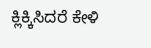ಕ್ಲಿಕ್ಕಿಸಿದರೆ ಕೇಳಿ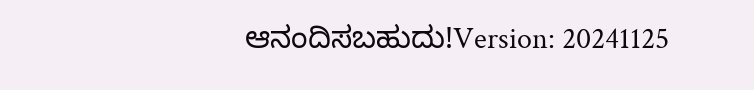ಆನಂದಿಸಬಹುದು!Version: 20241125